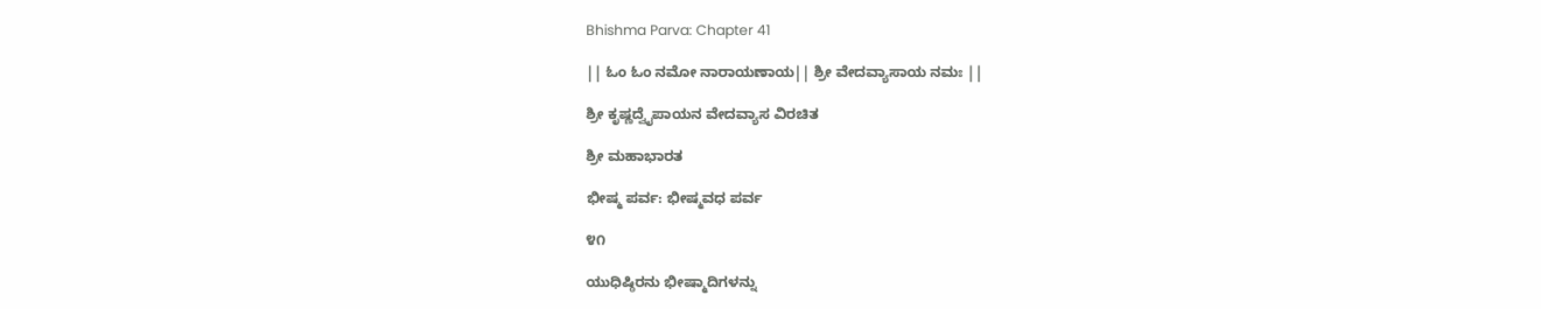Bhishma Parva: Chapter 41

|| ಓಂ ಓಂ ನಮೋ ನಾರಾಯಣಾಯ|| ಶ್ರೀ ವೇದವ್ಯಾಸಾಯ ನಮಃ ||

ಶ್ರೀ ಕೃಷ್ಣದ್ವೈಪಾಯನ ವೇದವ್ಯಾಸ ವಿರಚಿತ

ಶ್ರೀ ಮಹಾಭಾರತ

ಭೀಷ್ಮ ಪರ್ವ: ಭೀಷ್ಮವಧ ಪರ್ವ

೪೧

ಯುಧಿಷ್ಠಿರನು ಭೀಷ್ಮಾದಿಗಳನ್ನು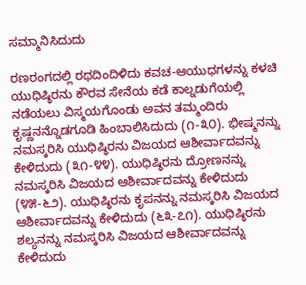ಸಮ್ಮಾನಿಸಿದುದು

ರಣರಂಗದಲ್ಲಿ ರಥದಿಂದಿಳಿದು ಕವಚ-ಆಯುಧಗಳನ್ನು ಕಳಚಿ ಯುಧಿಷ್ಠಿರನು ಕೌರವ ಸೇನೆಯ ಕಡೆ ಕಾಲ್ನಡುಗೆಯಲ್ಲಿ ನಡೆಯಲು ವಿಸ್ಮಯಗೊಂಡು ಅವನ ತಮ್ಮಂದಿರು ಕೃಷ್ಣನನ್ನೊಡಗೂಡಿ ಹಿಂಬಾಲಿಸಿದುದು (೧-೩೦). ಭೀಷ್ಮನನ್ನು ನಮಸ್ಕರಿಸಿ ಯುಧಿಷ್ಠಿರನು ವಿಜಯದ ಆಶೀರ್ವಾದವನ್ನು ಕೇಳಿದುದು (೩೧-೪೪). ಯುಧಿಷ್ಠಿರನು ದ್ರೋಣನನ್ನು ನಮಸ್ಕರಿಸಿ ವಿಜಯದ ಆಶೀರ್ವಾದವನ್ನು ಕೇಳಿದುದು (೪೫-೬೨). ಯುಧಿಷ್ಠಿರನು ಕೃಪನನ್ನು ನಮಸ್ಕರಿಸಿ ವಿಜಯದ ಆಶೀರ್ವಾದವನ್ನು ಕೇಳಿದುದು (೬೩-೭೧). ಯುಧಿಷ್ಠಿರನು ಶಲ್ಯನನ್ನು ನಮಸ್ಕರಿಸಿ ವಿಜಯದ ಆಶೀರ್ವಾದವನ್ನು ಕೇಳಿದುದು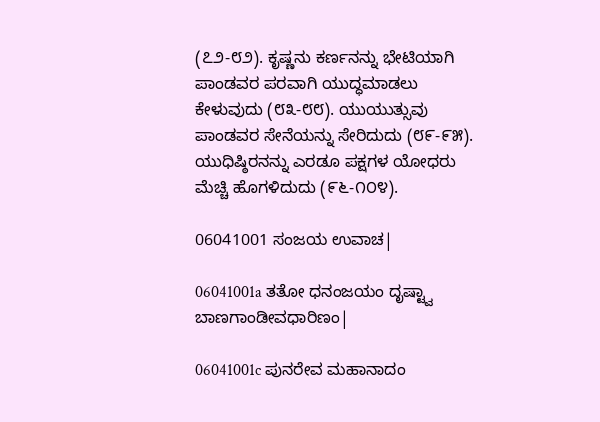(೭೨-೮೨). ಕೃಷ್ಣನು ಕರ್ಣನನ್ನು ಭೇಟಿಯಾಗಿ ಪಾಂಡವರ ಪರವಾಗಿ ಯುದ್ಧಮಾಡಲು ಕೇಳುವುದು (೮೩-೮೮). ಯುಯುತ್ಸುವು ಪಾಂಡವರ ಸೇನೆಯನ್ನು ಸೇರಿದುದು (೮೯-೯೫). ಯುಧಿಷ್ಠಿರನನ್ನು ಎರಡೂ ಪಕ್ಷಗಳ ಯೋಧರು ಮೆಚ್ಚಿ ಹೊಗಳಿದುದು (೯೬-೧೦೪).

06041001 ಸಂಜಯ ಉವಾಚ|

06041001a ತತೋ ಧನಂಜಯಂ ದೃಷ್ಟ್ವಾ ಬಾಣಗಾಂಡೀವಧಾರಿಣಂ|

06041001c ಪುನರೇವ ಮಹಾನಾದಂ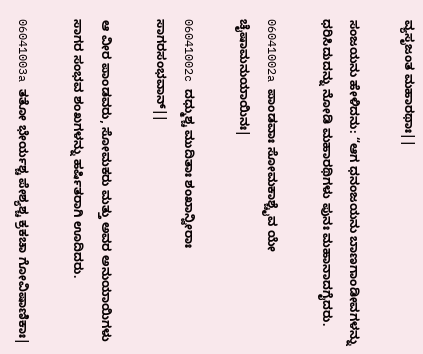ವ್ಯಸೃಜಂತ ಮಹಾರಥಾಃ||

ಸಂಜಯನು ಹೇಳಿದನು: “ಆಗ ಧನಂಜಯನು ಬಾಣಗಾಂಡೀವಗಳನ್ನು ಧರಿಸಿದುದನ್ನು ನೋಡಿ ಮಹಾರಥಿಗಳು ಪುನಃ ಮಹಾನಾದಗೈದರು.

06041002a ಪಾಂಡವಾಃ ಸೋಮಕಾಶ್ಚೈವ ಯೇ ಚೈಷಾಮನುಯಾಯಿನಃ|

06041002c ದಧ್ಮುಶ್ಚ ಮುದಿತಾಃ ಶಂಖಾನ್ವೀರಾಃ ಸಾಗರಸಂಭವಾನ್||

ಆ ವೀರ ಪಾಂಡವರು, ಸೋಮಕರು ಮತ್ತು ಅವರ ಅನುಯಾಯಿಗಳು ಸಾಗರ ಸಂಭವ ಶಂಖಗಳನ್ನು ಹರ್ಷಿತರಾಗಿ ಊದಿದರು.

06041003a ತತೋ ಭೇರ್ಯಶ್ಚ ಪೇಶ್ಯಶ್ಚ ಕ್ರಕಚಾ ಗೋವಿಷಾಣಿಕಾಃ|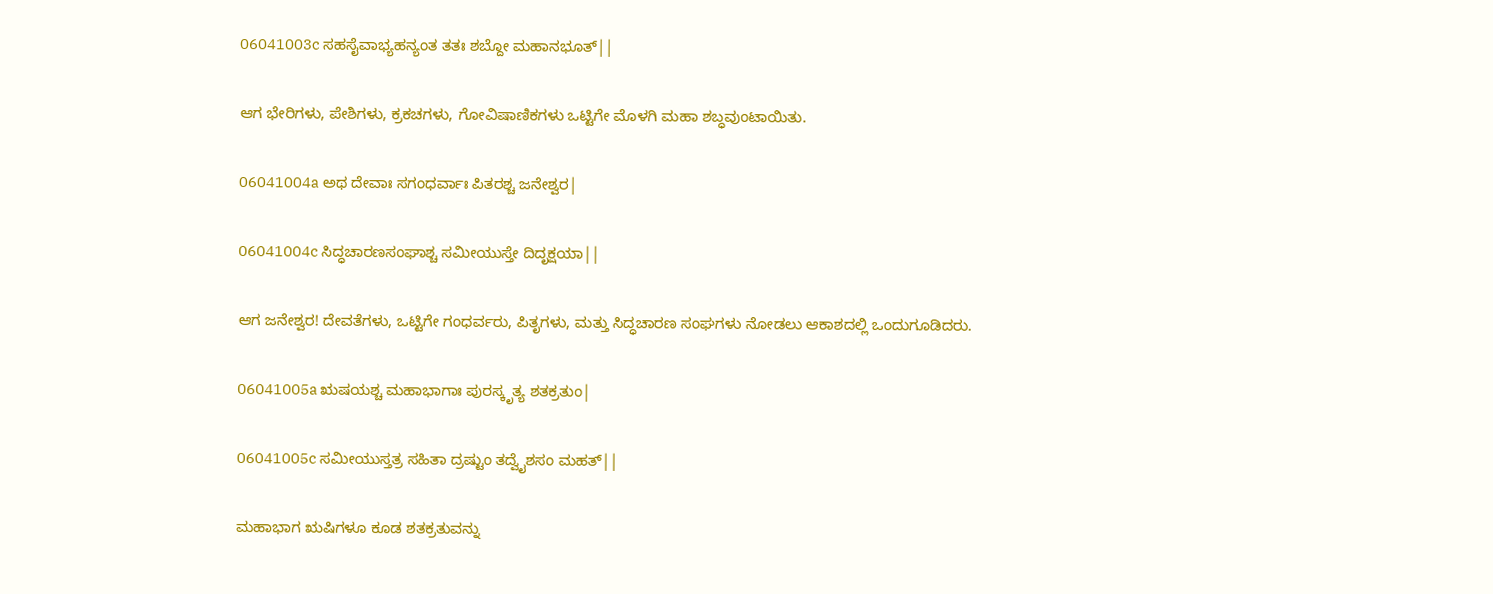06041003c ಸಹಸೈವಾಭ್ಯಹನ್ಯಂತ ತತಃ ಶಬ್ದೋ ಮಹಾನಭೂತ್||

ಆಗ ಭೇರಿಗಳು, ಪೇಶಿಗಳು, ಕ್ರಕಚಗಳು, ಗೋವಿಷಾಣಿಕಗಳು ಒಟ್ಟಿಗೇ ಮೊಳಗಿ ಮಹಾ ಶಬ್ಧವುಂಟಾಯಿತು.

06041004a ಅಥ ದೇವಾಃ ಸಗಂಧರ್ವಾಃ ಪಿತರಶ್ಚ ಜನೇಶ್ವರ|

06041004c ಸಿದ್ಧಚಾರಣಸಂಘಾಶ್ಚ ಸಮೀಯುಸ್ತೇ ದಿದೃಕ್ಷಯಾ||

ಆಗ ಜನೇಶ್ವರ! ದೇವತೆಗಳು, ಒಟ್ಟಿಗೇ ಗಂಧರ್ವರು, ಪಿತೃಗಳು, ಮತ್ತು ಸಿದ್ಧಚಾರಣ ಸಂಘಗಳು ನೋಡಲು ಆಕಾಶದಲ್ಲಿ ಒಂದುಗೂಡಿದರು.

06041005a ಋಷಯಶ್ಚ ಮಹಾಭಾಗಾಃ ಪುರಸ್ಕೃತ್ಯ ಶತಕ್ರತುಂ|

06041005c ಸಮೀಯುಸ್ತತ್ರ ಸಹಿತಾ ದ್ರಷ್ಟುಂ ತದ್ವೈಶಸಂ ಮಹತ್||

ಮಹಾಭಾಗ ಋಷಿಗಳೂ ಕೂಡ ಶತಕ್ರತುವನ್ನು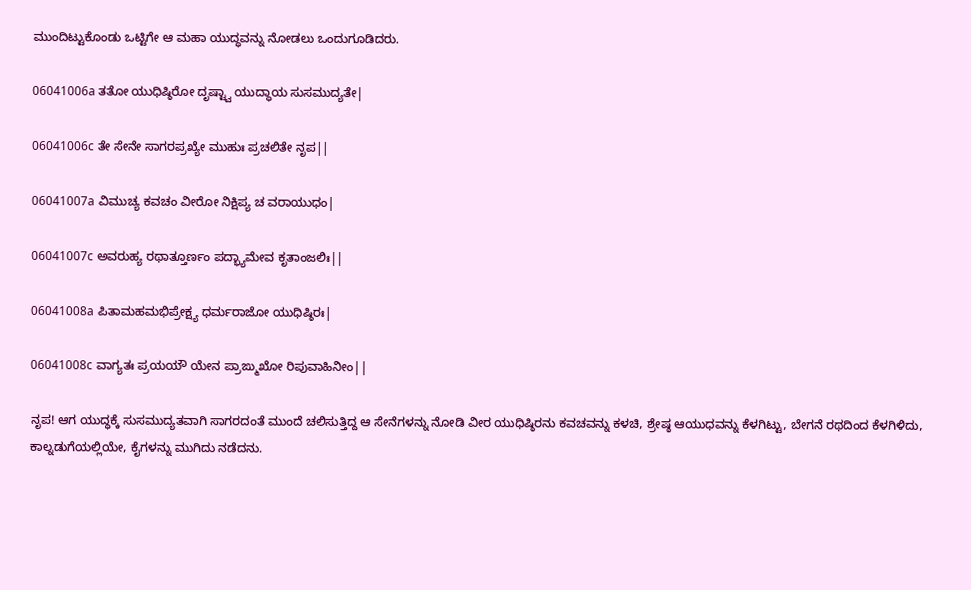ಮುಂದಿಟ್ಟುಕೊಂಡು ಒಟ್ಟಿಗೇ ಆ ಮಹಾ ಯುದ್ಧವನ್ನು ನೋಡಲು ಒಂದುಗೂಡಿದರು.

06041006a ತತೋ ಯುಧಿಷ್ಠಿರೋ ದೃಷ್ಟ್ವಾ ಯುದ್ಧಾಯ ಸುಸಮುದ್ಯತೇ|

06041006c ತೇ ಸೇನೇ ಸಾಗರಪ್ರಖ್ಯೇ ಮುಹುಃ ಪ್ರಚಲಿತೇ ನೃಪ||

06041007a ವಿಮುಚ್ಯ ಕವಚಂ ವೀರೋ ನಿಕ್ಷಿಪ್ಯ ಚ ವರಾಯುಧಂ|

06041007c ಅವರುಹ್ಯ ರಥಾತ್ತೂರ್ಣಂ ಪದ್ಭ್ಯಾಮೇವ ಕೃತಾಂಜಲಿಃ||

06041008a ಪಿತಾಮಹಮಭಿಪ್ರೇಕ್ಷ್ಯ ಧರ್ಮರಾಜೋ ಯುಧಿಷ್ಠಿರಃ|

06041008c ವಾಗ್ಯತಃ ಪ್ರಯಯೌ ಯೇನ ಪ್ರಾಙ್ಮುಖೋ ರಿಪುವಾಹಿನೀಂ||

ನೃಪ! ಆಗ ಯುದ್ಧಕ್ಕೆ ಸುಸಮುದ್ಯತವಾಗಿ ಸಾಗರದಂತೆ ಮುಂದೆ ಚಲಿಸುತ್ತಿದ್ದ ಆ ಸೇನೆಗಳನ್ನು ನೋಡಿ ವೀರ ಯುಧಿಷ್ಠಿರನು ಕವಚವನ್ನು ಕಳಚಿ, ಶ್ರೇಷ್ಠ ಆಯುಧವನ್ನು ಕೆಳಗಿಟ್ಟು, ಬೇಗನೆ ರಥದಿಂದ ಕೆಳಗಿಳಿದು, ಕಾಲ್ನಡುಗೆಯಲ್ಲಿಯೇ, ಕೈಗಳನ್ನು ಮುಗಿದು ನಡೆದನು.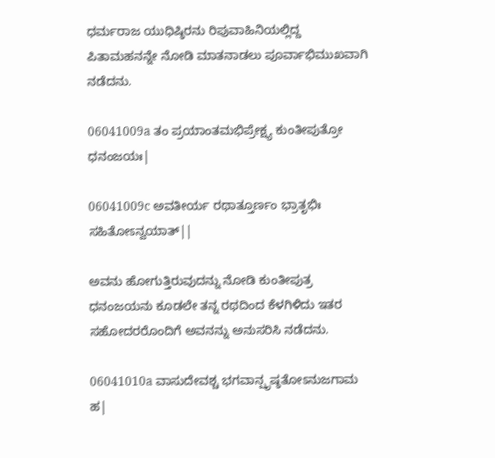ಧರ್ಮರಾಜ ಯುಧಿಷ್ಠಿರನು ರಿಪುವಾಹಿನಿಯಲ್ಲಿದ್ದ ಪಿತಾಮಹನನ್ನೇ ನೋಡಿ ಮಾತನಾಡಲು ಪೂರ್ವಾಭಿಮುಖವಾಗಿ ನಡೆದನು.

06041009a ತಂ ಪ್ರಯಾಂತಮಭಿಪ್ರೇಕ್ಷ್ಯ ಕುಂತೀಪುತ್ರೋ ಧನಂಜಯಃ|

06041009c ಅವತೀರ್ಯ ರಥಾತ್ತೂರ್ಣಂ ಭ್ರಾತೃಭಿಃ ಸಹಿತೋಽನ್ವಯಾತ್||

ಅವನು ಹೋಗುತ್ತಿರುವುದನ್ನು ನೋಡಿ ಕುಂತೀಪುತ್ರ ಧನಂಜಯನು ಕೂಡಲೇ ತನ್ನ ರಥದಿಂದ ಕೆಳಗಿಳಿದು ಇತರ ಸಹೋದರರೊಂದಿಗೆ ಅವನನ್ನು ಅನುಸರಿಸಿ ನಡೆದನು.

06041010a ವಾಸುದೇವಶ್ಚ ಭಗವಾನ್ಪೃಷ್ಠತೋಽನುಜಗಾಮ ಹ|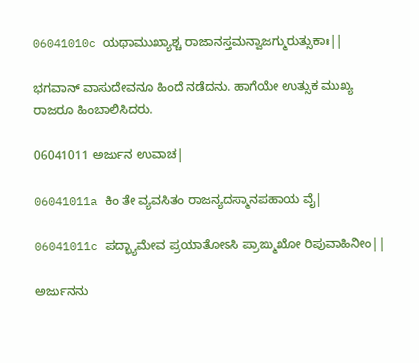06041010c ಯಥಾಮುಖ್ಯಾಶ್ಚ ರಾಜಾನಸ್ತಮನ್ವಾಜಗ್ಮುರುತ್ಸುಕಾಃ||

ಭಗವಾನ್ ವಾಸುದೇವನೂ ಹಿಂದೆ ನಡೆದನು. ಹಾಗೆಯೇ ಉತ್ಸುಕ ಮುಖ್ಯ ರಾಜರೂ ಹಿಂಬಾಲಿಸಿದರು.

06041011 ಅರ್ಜುನ ಉವಾಚ|

06041011a ಕಿಂ ತೇ ವ್ಯವಸಿತಂ ರಾಜನ್ಯದಸ್ಮಾನಪಹಾಯ ವೈ|

06041011c ಪದ್ಭ್ಯಾಮೇವ ಪ್ರಯಾತೋಽಸಿ ಪ್ರಾಙ್ಮುಖೋ ರಿಪುವಾಹಿನೀಂ||

ಅರ್ಜುನನು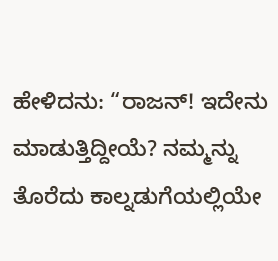ಹೇಳಿದನು: “ರಾಜನ್! ಇದೇನು ಮಾಡುತ್ತಿದ್ದೀಯೆ? ನಮ್ಮನ್ನು ತೊರೆದು ಕಾಲ್ನಡುಗೆಯಲ್ಲಿಯೇ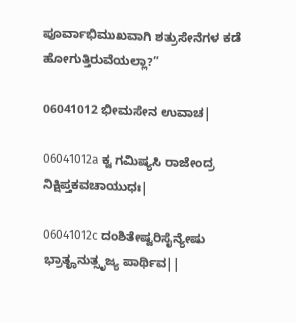ಪೂರ್ವಾಭಿಮುಖವಾಗಿ ಶತ್ರುಸೇನೆಗಳ ಕಡೆ ಹೋಗುತ್ತಿರುವೆಯಲ್ಲಾ?”

06041012 ಭೀಮಸೇನ ಉವಾಚ|

06041012a ಕ್ವ ಗಮಿಷ್ಯಸಿ ರಾಜೇಂದ್ರ ನಿಕ್ಷಿಪ್ತಕವಚಾಯುಧಃ|

06041012c ದಂಶಿತೇಷ್ವರಿಸೈನ್ಯೇಷು ಭ್ರಾತೄನುತ್ಸೃಜ್ಯ ಪಾರ್ಥಿವ||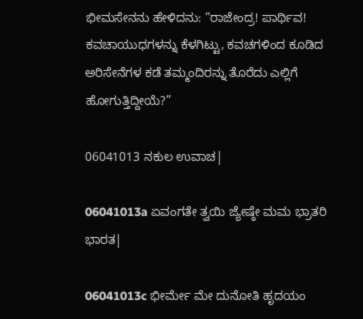ಭೀಮಸೇನನು ಹೇಳಿದನು: “ರಾಜೇಂದ್ರ! ಪಾರ್ಥಿವ! ಕವಚಾಯುಧಗಳನ್ನು ಕೆಳಗಿಟ್ಟು, ಕವಚಗಳಿಂದ ಕೂಡಿದ ಅರಿಸೇನೆಗಳ ಕಡೆ ತಮ್ಮಂದಿರನ್ನು ತೊರೆದು ಎಲ್ಲಿಗೆ ಹೋಗುತ್ತಿದ್ದೀಯೆ?”

06041013 ನಕುಲ ಉವಾಚ|

06041013a ಏವಂಗತೇ ತ್ವಯಿ ಜ್ಯೇಷ್ಠೇ ಮಮ ಭ್ರಾತರಿ ಭಾರತ|

06041013c ಭೀರ್ಮೇ ಮೇ ದುನೋತಿ ಹೃದಯಂ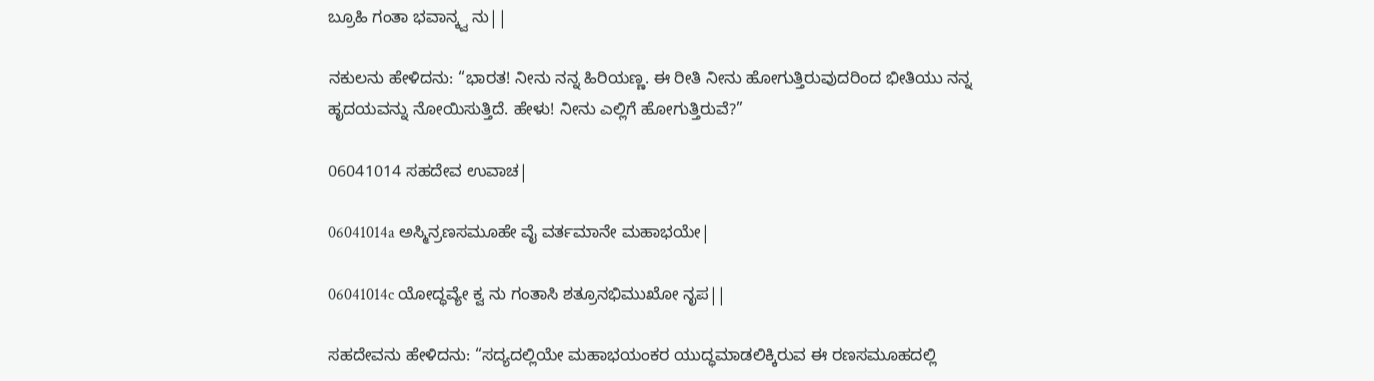ಬ್ರೂಹಿ ಗಂತಾ ಭವಾನ್ಕ್ವ ನು||

ನಕುಲನು ಹೇಳಿದನು: “ಭಾರತ! ನೀನು ನನ್ನ ಹಿರಿಯಣ್ಣ. ಈ ರೀತಿ ನೀನು ಹೋಗುತ್ತಿರುವುದರಿಂದ ಭೀತಿಯು ನನ್ನ ಹೃದಯವನ್ನು ನೋಯಿಸುತ್ತಿದೆ. ಹೇಳು! ನೀನು ಎಲ್ಲಿಗೆ ಹೋಗುತ್ತಿರುವೆ?”

06041014 ಸಹದೇವ ಉವಾಚ|

06041014a ಅಸ್ಮಿನ್ರಣಸಮೂಹೇ ವೈ ವರ್ತಮಾನೇ ಮಹಾಭಯೇ|

06041014c ಯೋದ್ಧವ್ಯೇ ಕ್ವ ನು ಗಂತಾಸಿ ಶತ್ರೂನಭಿಮುಖೋ ನೃಪ||

ಸಹದೇವನು ಹೇಳಿದನು: “ಸದ್ಯದಲ್ಲಿಯೇ ಮಹಾಭಯಂಕರ ಯುದ್ಧಮಾಡಲಿಕ್ಕಿರುವ ಈ ರಣಸಮೂಹದಲ್ಲಿ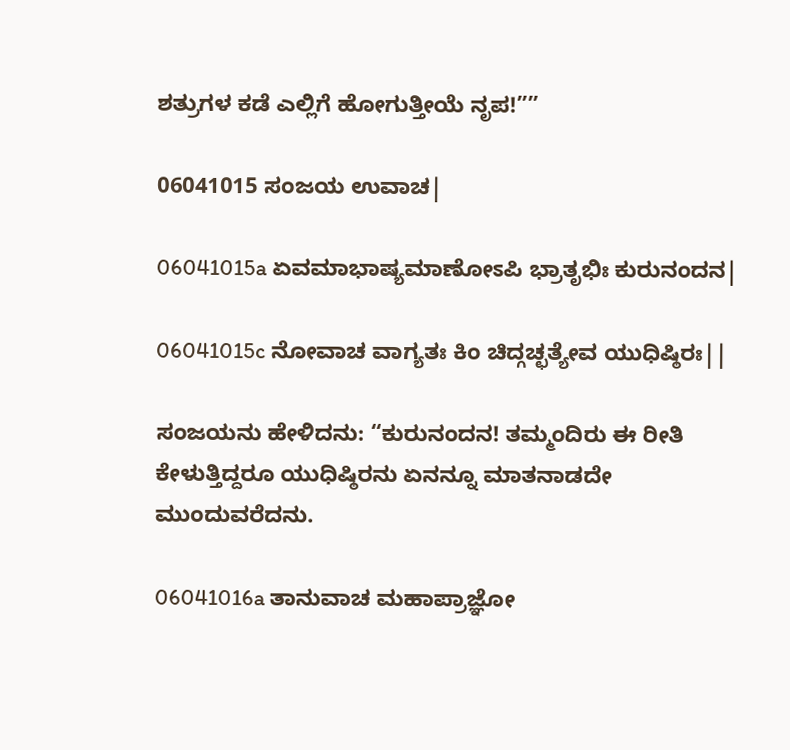ಶತ್ರುಗಳ ಕಡೆ ಎಲ್ಲಿಗೆ ಹೋಗುತ್ತೀಯೆ ನೃಪ!””

06041015 ಸಂಜಯ ಉವಾಚ|

06041015a ಏವಮಾಭಾಷ್ಯಮಾಣೋಽಪಿ ಭ್ರಾತೃಭಿಃ ಕುರುನಂದನ|

06041015c ನೋವಾಚ ವಾಗ್ಯತಃ ಕಿಂ ಚಿದ್ಗಚ್ಛತ್ಯೇವ ಯುಧಿಷ್ಠಿರಃ||

ಸಂಜಯನು ಹೇಳಿದನು: “ಕುರುನಂದನ! ತಮ್ಮಂದಿರು ಈ ರೀತಿ ಕೇಳುತ್ತಿದ್ದರೂ ಯುಧಿಷ್ಠಿರನು ಏನನ್ನೂ ಮಾತನಾಡದೇ ಮುಂದುವರೆದನು.

06041016a ತಾನುವಾಚ ಮಹಾಪ್ರಾಜ್ಞೋ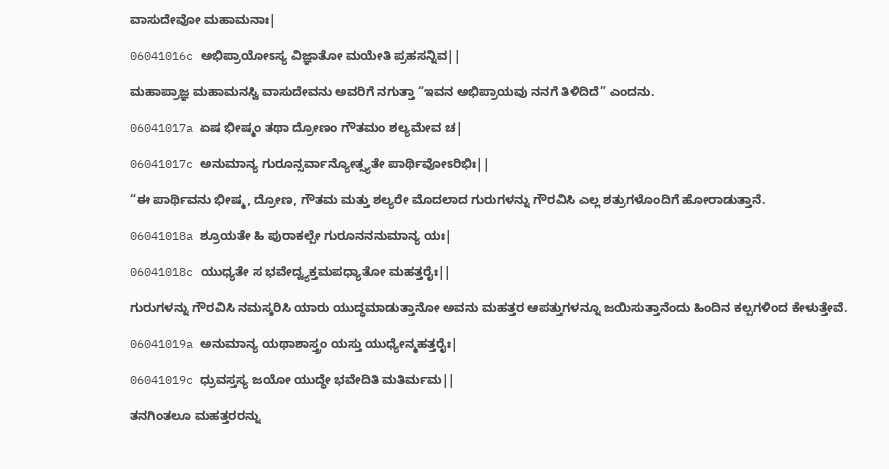ವಾಸುದೇವೋ ಮಹಾಮನಾಃ|

06041016c ಅಭಿಪ್ರಾಯೋಽಸ್ಯ ವಿಜ್ಞಾತೋ ಮಯೇತಿ ಪ್ರಹಸನ್ನಿವ||

ಮಹಾಪ್ರಾಜ್ಞ ಮಹಾಮನಸ್ವಿ ವಾಸುದೇವನು ಅವರಿಗೆ ನಗುತ್ತಾ “ಇವನ ಅಭಿಪ್ರಾಯವು ನನಗೆ ತಿಳಿದಿದೆ” ಎಂದನು.

06041017a ಏಷ ಭೀಷ್ಮಂ ತಥಾ ದ್ರೋಣಂ ಗೌತಮಂ ಶಲ್ಯಮೇವ ಚ|

06041017c ಅನುಮಾನ್ಯ ಗುರೂನ್ಸರ್ವಾನ್ಯೋತ್ಸ್ಯತೇ ಪಾರ್ಥಿವೋಽರಿಭಿಃ||

“ಈ ಪಾರ್ಥಿವನು ಭೀಷ್ಮ, ದ್ರೋಣ, ಗೌತಮ ಮತ್ತು ಶಲ್ಯರೇ ಮೊದಲಾದ ಗುರುಗಳನ್ನು ಗೌರವಿಸಿ ಎಲ್ಲ ಶತ್ರುಗಳೊಂದಿಗೆ ಹೋರಾಡುತ್ತಾನೆ.

06041018a ಶ್ರೂಯತೇ ಹಿ ಪುರಾಕಲ್ಪೇ ಗುರೂನನನುಮಾನ್ಯ ಯಃ|

06041018c ಯುಧ್ಯತೇ ಸ ಭವೇದ್ವ್ಯಕ್ತಮಪಧ್ಯಾತೋ ಮಹತ್ತರೈಃ||

ಗುರುಗಳನ್ನು ಗೌರವಿಸಿ ನಮಸ್ಕರಿಸಿ ಯಾರು ಯುದ್ಧಮಾಡುತ್ತಾನೋ ಅವನು ಮಹತ್ತರ ಆಪತ್ತುಗಳನ್ನೂ ಜಯಿಸುತ್ತಾನೆಂದು ಹಿಂದಿನ ಕಲ್ಪಗಳಿಂದ ಕೇಳುತ್ತೇವೆ.

06041019a ಅನುಮಾನ್ಯ ಯಥಾಶಾಸ್ತ್ರಂ ಯಸ್ತು ಯುಧ್ಯೇನ್ಮಹತ್ತರೈಃ|

06041019c ಧ್ರುವಸ್ತಸ್ಯ ಜಯೋ ಯುದ್ಧೇ ಭವೇದಿತಿ ಮತಿರ್ಮಮ||

ತನಗಿಂತಲೂ ಮಹತ್ತರರನ್ನು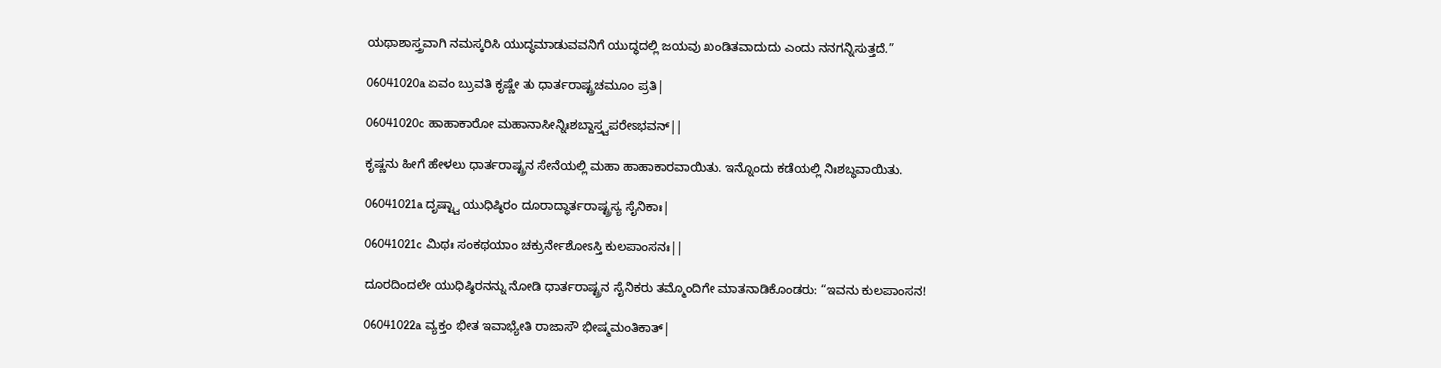ಯಥಾಶಾಸ್ತ್ರವಾಗಿ ನಮಸ್ಕರಿಸಿ ಯುದ್ಧಮಾಡುವವನಿಗೆ ಯುದ್ಧದಲ್ಲಿ ಜಯವು ಖಂಡಿತವಾದುದು ಎಂದು ನನಗನ್ನಿಸುತ್ತದೆ.”

06041020a ಏವಂ ಬ್ರುವತಿ ಕೃಷ್ಣೇ ತು ಧಾರ್ತರಾಷ್ಟ್ರಚಮೂಂ ಪ್ರತಿ|

06041020c ಹಾಹಾಕಾರೋ ಮಹಾನಾಸೀನ್ನಿಃಶಬ್ದಾಸ್ತ್ವಪರೇಽಭವನ್||

ಕೃಷ್ಣನು ಹೀಗೆ ಹೇಳಲು ಧಾರ್ತರಾಷ್ಟ್ರನ ಸೇನೆಯಲ್ಲಿ ಮಹಾ ಹಾಹಾಕಾರವಾಯಿತು. ಇನ್ನೊಂದು ಕಡೆಯಲ್ಲಿ ನಿಃಶಬ್ಧವಾಯಿತು.

06041021a ದೃಷ್ಟ್ವಾ ಯುಧಿಷ್ಠಿರಂ ದೂರಾದ್ಧಾರ್ತರಾಷ್ಟ್ರಸ್ಯ ಸೈನಿಕಾಃ|

06041021c ಮಿಥಃ ಸಂಕಥಯಾಂ ಚಕ್ರುರ್ನೇಶೋಽಸ್ತಿ ಕುಲಪಾಂಸನಃ||

ದೂರದಿಂದಲೇ ಯುಧಿಷ್ಠಿರನನ್ನು ನೋಡಿ ಧಾರ್ತರಾಷ್ಟ್ರನ ಸೈನಿಕರು ತಮ್ಮೊಂದಿಗೇ ಮಾತನಾಡಿಕೊಂಡರು: “ಇವನು ಕುಲಪಾಂಸನ!

06041022a ವ್ಯಕ್ತಂ ಭೀತ ಇವಾಭ್ಯೇತಿ ರಾಜಾಸೌ ಭೀಷ್ಮಮಂತಿಕಾತ್|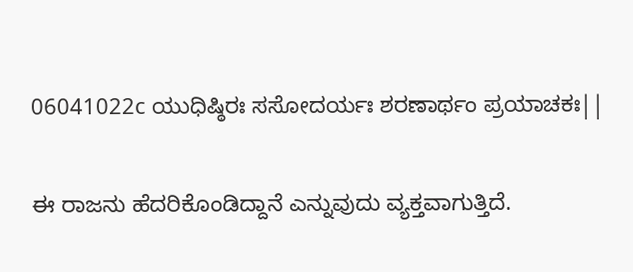06041022c ಯುಧಿಷ್ಠಿರಃ ಸಸೋದರ್ಯಃ ಶರಣಾರ್ಥಂ ಪ್ರಯಾಚಕಃ||

ಈ ರಾಜನು ಹೆದರಿಕೊಂಡಿದ್ದಾನೆ ಎನ್ನುವುದು ವ್ಯಕ್ತವಾಗುತ್ತಿದೆ.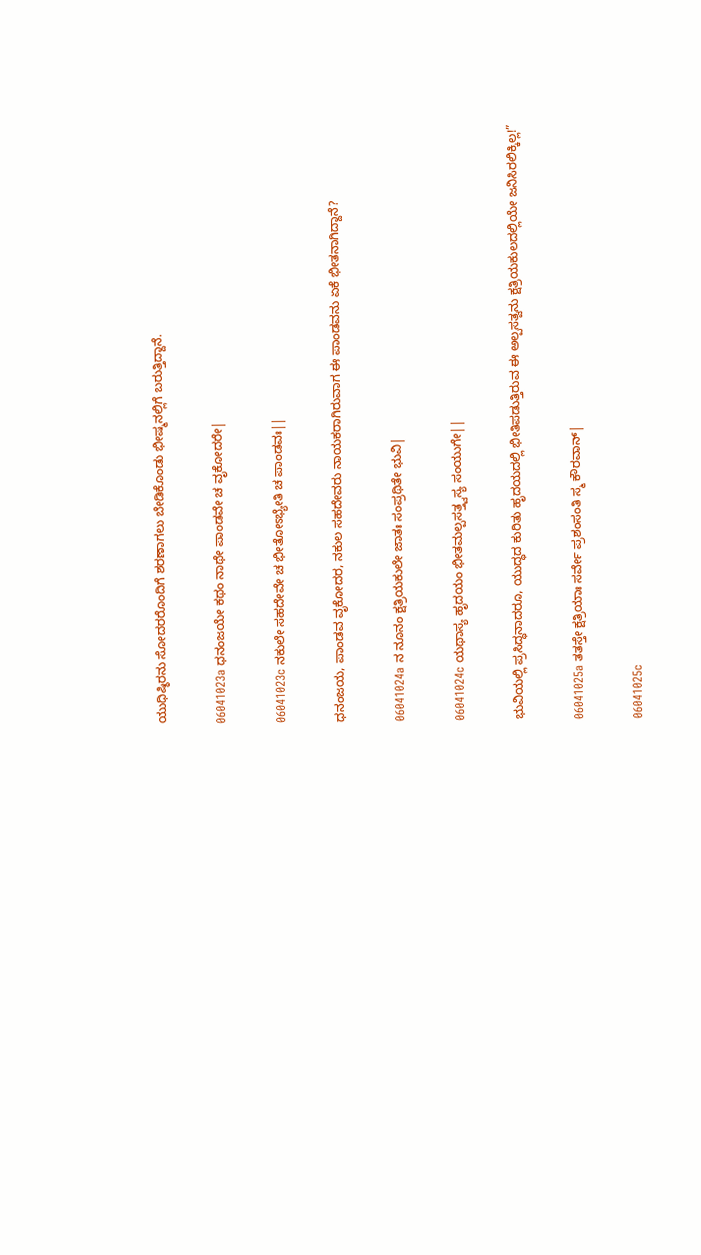ಯುಧಿಷ್ಠಿರನು ಸೋದರರೊಂದಿಗೆ ಶರಣಾಗಲು ಬೇಡಿಕೊಂಡು ಭೀಷ್ಮನಲ್ಲಿಗೆ ಬರುತ್ತಿದ್ದಾನೆ.

06041023a ಧನಂಜಯೇ ಕಥಂ ನಾಥೇ ಪಾಂಡವೇ ಚ ವೃಕೋದರೇ|

06041023c ನಕುಲೇ ಸಹದೇವೇ ಚ ಭೀತೋಽಭ್ಯೇತಿ ಚ ಪಾಂಡವಃ||

ಧನಂಜಯ, ಪಾಂಡವ ವೃಕೋದರ, ನಕುಲ ಸಹದೇವರು ನಾಯಕರಾಗಿರುವಾಗ ಈ ಪಾಂಡವನು ಏಕೆ ಭೀತನಾಗಿದ್ದಾನೆ?

06041024a ನ ನೂನಂ ಕ್ಷತ್ರಿಯಕುಲೇ ಜಾತಃ ಸಂಪ್ರಥಿತೇ ಭುವಿ|

06041024c ಯಥಾಸ್ಯ ಹೃದಯಂ ಭೀತಮಲ್ಪಸತ್ತ್ವಸ್ಯ ಸಂಯುಗೇ||

ಭುವಿಯಲ್ಲಿ ಪ್ರಸಿದ್ಧನಾದರೂ, ಯುದ್ಧದ ಕುರಿತು ಹೃದಯದಲ್ಲಿ ಭೀತಿಪಡುತ್ತಿರುವ ಈ ಅಲ್ಪಸತ್ವನು ಕ್ಷತ್ರಿಯಕುಲದಲ್ಲಿಯೇ ಜನಿಸಿರಲಿಕ್ಕಿಲ್ಲ!”

06041025a ತತಸ್ತೇ ಕ್ಷತ್ರಿಯಾಃ ಸರ್ವೇ ಪ್ರಶಂಸಂತಿ ಸ್ಮ ಕೌರವಾನ್|

06041025c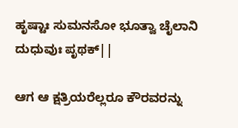ಹೃಷ್ಟಾಃ ಸುಮನಸೋ ಭೂತ್ವಾ ಚೈಲಾನಿ ದುಧುವುಃ ಪೃಥಕ್||

ಆಗ ಆ ಕ್ಷತ್ರಿಯರೆಲ್ಲರೂ ಕೌರವರನ್ನು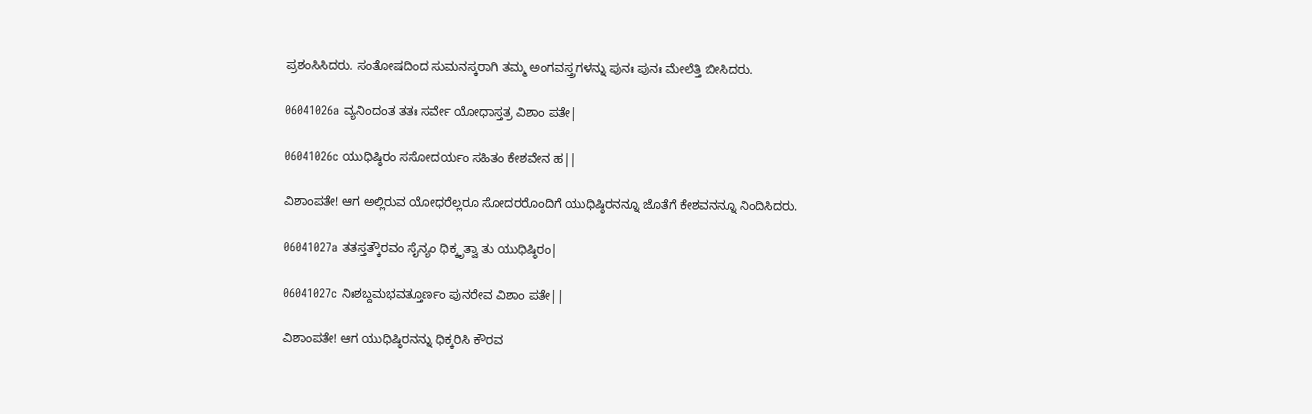ಪ್ರಶಂಸಿಸಿದರು. ಸಂತೋಷದಿಂದ ಸುಮನಸ್ಕರಾಗಿ ತಮ್ಮ ಅಂಗವಸ್ತ್ರಗಳನ್ನು ಪುನಃ ಪುನಃ ಮೇಲೆತ್ತಿ ಬೀಸಿದರು.

06041026a ವ್ಯನಿಂದಂತ ತತಃ ಸರ್ವೇ ಯೋಧಾಸ್ತತ್ರ ವಿಶಾಂ ಪತೇ|

06041026c ಯುಧಿಷ್ಠಿರಂ ಸಸೋದರ್ಯಂ ಸಹಿತಂ ಕೇಶವೇನ ಹ||

ವಿಶಾಂಪತೇ! ಆಗ ಅಲ್ಲಿರುವ ಯೋಧರೆಲ್ಲರೂ ಸೋದರರೊಂದಿಗೆ ಯುಧಿಷ್ಠಿರನನ್ನೂ ಜೊತೆಗೆ ಕೇಶವನನ್ನೂ ನಿಂದಿಸಿದರು.

06041027a ತತಸ್ತತ್ಕೌರವಂ ಸೈನ್ಯಂ ಧಿಕ್ಕೃತ್ವಾ ತು ಯುಧಿಷ್ಠಿರಂ|

06041027c ನಿಃಶಬ್ದಮಭವತ್ತೂರ್ಣಂ ಪುನರೇವ ವಿಶಾಂ ಪತೇ||

ವಿಶಾಂಪತೇ! ಆಗ ಯುಧಿಷ್ಠಿರನನ್ನು ಧಿಕ್ಕರಿಸಿ ಕೌರವ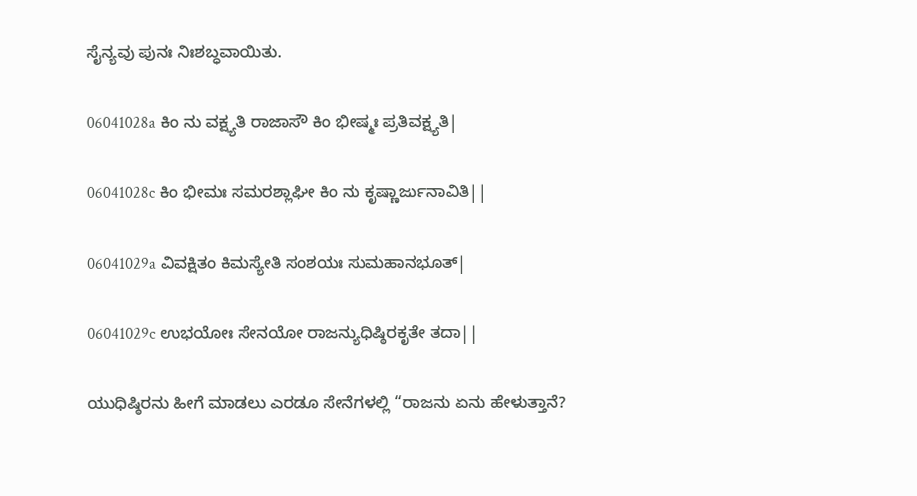ಸೈನ್ಯವು ಪುನಃ ನಿಃಶಬ್ಧವಾಯಿತು.

06041028a ಕಿಂ ನು ವಕ್ಷ್ಯತಿ ರಾಜಾಸೌ ಕಿಂ ಭೀಷ್ಮಃ ಪ್ರತಿವಕ್ಷ್ಯತಿ|

06041028c ಕಿಂ ಭೀಮಃ ಸಮರಶ್ಲಾಘೀ ಕಿಂ ನು ಕೃಷ್ಣಾರ್ಜುನಾವಿತಿ||

06041029a ವಿವಕ್ಷಿತಂ ಕಿಮಸ್ಯೇತಿ ಸಂಶಯಃ ಸುಮಹಾನಭೂತ್|

06041029c ಉಭಯೋಃ ಸೇನಯೋ ರಾಜನ್ಯುಧಿಷ್ಠಿರಕೃತೇ ತದಾ||

ಯುಧಿಷ್ಠಿರನು ಹೀಗೆ ಮಾಡಲು ಎರಡೂ ಸೇನೆಗಳಲ್ಲಿ “ರಾಜನು ಏನು ಹೇಳುತ್ತಾನೆ?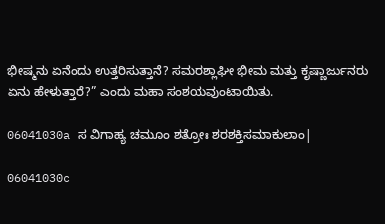ಭೀಷ್ಮನು ಏನೆಂದು ಉತ್ತರಿಸುತ್ತಾನೆ? ಸಮರಶ್ಲಾಘೀ ಭೀಮ ಮತ್ತು ಕೃಷ್ಣಾರ್ಜುನರು ಏನು ಹೇಳುತ್ತಾರೆ?” ಎಂದು ಮಹಾ ಸಂಶಯವುಂಟಾಯಿತು.

06041030a ಸ ವಿಗಾಹ್ಯ ಚಮೂಂ ಶತ್ರೋಃ ಶರಶಕ್ತಿಸಮಾಕುಲಾಂ|

06041030c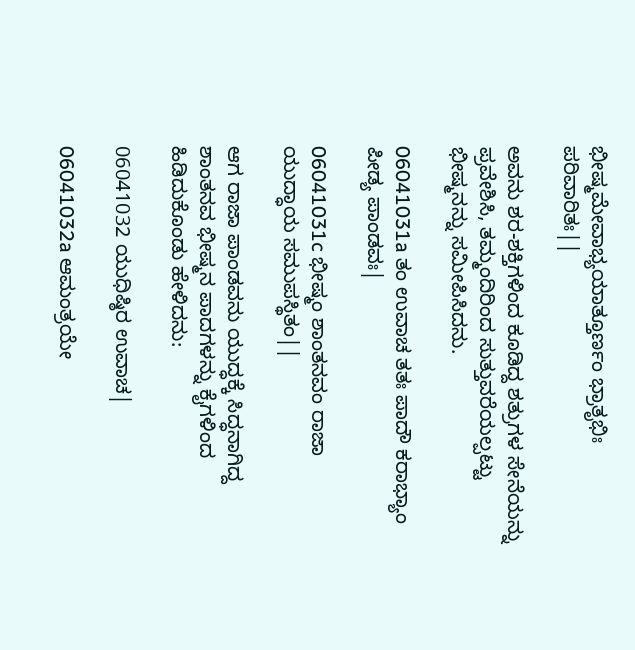ಭೀಷ್ಮಮೇವಾಭ್ಯಯಾತ್ತೂರ್ಣಂ ಭ್ರಾತೃಭಿಃ ಪರಿವಾರಿತಃ||

ಅವನು ಶರ-ಶಕ್ತಿಗಳಿಂದ ಕೂಡಿದ್ದ ಶತ್ರುಗಳ ಸೇನೆಯನ್ನು ಪ್ರವೇಶಿಸಿ, ತಮ್ಮಂದಿರಿಂದ ಸುತ್ತುವರೆಯಲ್ಪಟ್ಟು ಭೀಷ್ಮನನ್ನು ಸಮೀಪಿಸಿದನು.

06041031a ತಂ ಉವಾಚ ತತಃ ಪಾದೌ ಕರಾಭ್ಯಾಂ ಪೀಡ್ಯ ಪಾಂಡವಃ|

06041031c ಭೀಷ್ಮಂ ಶಾಂತನವಂ ರಾಜಾ ಯುದ್ಧಾಯ ಸಮುಪಸ್ಥಿತಂ||

ಆಗ ರಾಜಾ ಪಾಂಡವನು ಯುದ್ಧಕ್ಕೆ ಸಿದ್ಧನಾಗಿದ್ದ ಶಾಂತನವ ಭೀಷ್ಮನ ಪಾದಗಳನ್ನು ಕೈಗಳಿಂದ ಹಿಡಿದುಕೊಂಡು ಹೇಳಿದನು:

06041032 ಯುಧಿಷ್ಠಿರ ಉವಾಚ|

06041032a ಆಮಂತ್ರಯೇ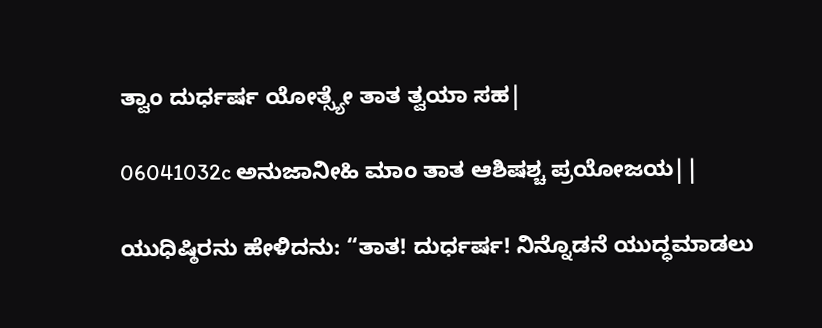ತ್ವಾಂ ದುರ್ಧರ್ಷ ಯೋತ್ಸ್ಯೇ ತಾತ ತ್ವಯಾ ಸಹ|

06041032c ಅನುಜಾನೀಹಿ ಮಾಂ ತಾತ ಆಶಿಷಶ್ಚ ಪ್ರಯೋಜಯ||

ಯುಧಿಷ್ಠಿರನು ಹೇಳಿದನು: “ತಾತ! ದುರ್ಧರ್ಷ! ನಿನ್ನೊಡನೆ ಯುದ್ಧಮಾಡಲು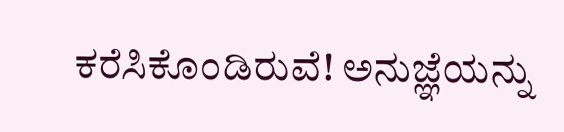ಕರೆಸಿಕೊಂಡಿರುವೆ! ಅನುಜ್ಞೆಯನ್ನು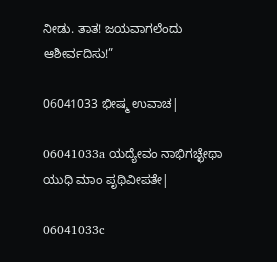ನೀಡು. ತಾತ! ಜಯವಾಗಲೆಂದು ಆಶೀರ್ವದಿಸು!”

06041033 ಭೀಷ್ಮ ಉವಾಚ|

06041033a ಯದ್ಯೇವಂ ನಾಭಿಗಚ್ಛೇಥಾ ಯುಧಿ ಮಾಂ ಪೃಥಿವೀಪತೇ|

06041033c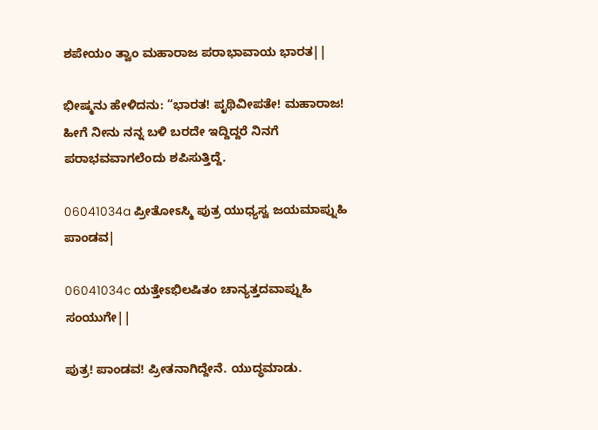ಶಪೇಯಂ ತ್ವಾಂ ಮಹಾರಾಜ ಪರಾಭಾವಾಯ ಭಾರತ||

ಭೀಷ್ಮನು ಹೇಳಿದನು: “ಭಾರತ! ಪೃಥಿವೀಪತೇ! ಮಹಾರಾಜ! ಹೀಗೆ ನೀನು ನನ್ನ ಬಳಿ ಬರದೇ ಇದ್ದಿದ್ದರೆ ನಿನಗೆ ಪರಾಭವವಾಗಲೆಂದು ಶಪಿಸುತ್ತಿದ್ದೆ.

06041034a ಪ್ರೀತೋಽಸ್ಮಿ ಪುತ್ರ ಯುಧ್ಯಸ್ವ ಜಯಮಾಪ್ನುಹಿ ಪಾಂಡವ|

06041034c ಯತ್ತೇಽಭಿಲಷಿತಂ ಚಾನ್ಯತ್ತದವಾಪ್ನುಹಿ ಸಂಯುಗೇ||

ಪುತ್ರ! ಪಾಂಡವ! ಪ್ರೀತನಾಗಿದ್ದೇನೆ. ಯುದ್ಧಮಾಡು.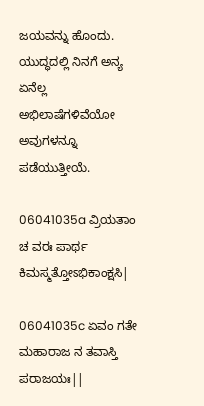ಜಯವನ್ನು ಹೊಂದು. ಯುದ್ಧದಲ್ಲಿ ನಿನಗೆ ಅನ್ಯ ಏನೆಲ್ಲ ಅಭಿಲಾಷೆಗಳಿವೆಯೋ ಅವುಗಳನ್ನೂ ಪಡೆಯುತ್ತೀಯೆ.

06041035a ವ್ರಿಯತಾಂ ಚ ವರಃ ಪಾರ್ಥ ಕಿಮಸ್ಮತ್ತೋಽಭಿಕಾಂಕ್ಷಸಿ|

06041035c ಏವಂ ಗತೇ ಮಹಾರಾಜ ನ ತವಾಸ್ತಿ ಪರಾಜಯಃ||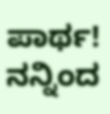ಪಾರ್ಥ! ನನ್ನಿಂದ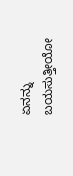ಏನನ್ನು ಬಯಸುತ್ತೀಯೋ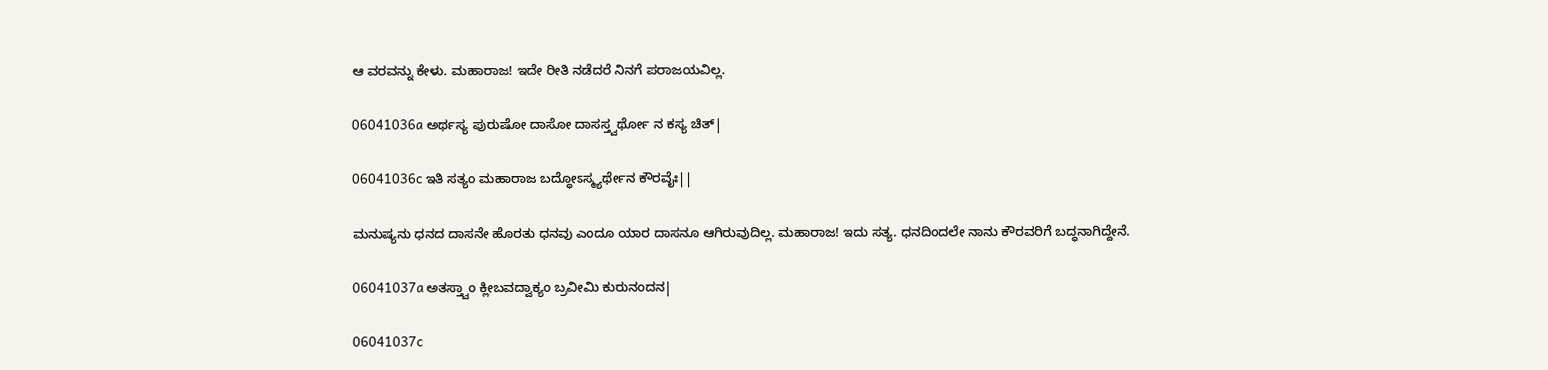ಆ ವರವನ್ನು ಕೇಳು. ಮಹಾರಾಜ! ಇದೇ ರೀತಿ ನಡೆದರೆ ನಿನಗೆ ಪರಾಜಯವಿಲ್ಲ.

06041036a ಅರ್ಥಸ್ಯ ಪುರುಷೋ ದಾಸೋ ದಾಸಸ್ತ್ವರ್ಥೋ ನ ಕಸ್ಯ ಚಿತ್|

06041036c ಇತಿ ಸತ್ಯಂ ಮಹಾರಾಜ ಬದ್ಧೋಽಸ್ಮ್ಯರ್ಥೇನ ಕೌರವೈಃ||

ಮನುಷ್ಯನು ಧನದ ದಾಸನೇ ಹೊರತು ಧನವು ಎಂದೂ ಯಾರ ದಾಸನೂ ಆಗಿರುವುದಿಲ್ಲ. ಮಹಾರಾಜ! ಇದು ಸತ್ಯ. ಧನದಿಂದಲೇ ನಾನು ಕೌರವರಿಗೆ ಬದ್ಧನಾಗಿದ್ದೇನೆ.

06041037a ಅತಸ್ತ್ವಾಂ ಕ್ಲೀಬವದ್ವಾಕ್ಯಂ ಬ್ರವೀಮಿ ಕುರುನಂದನ|

06041037c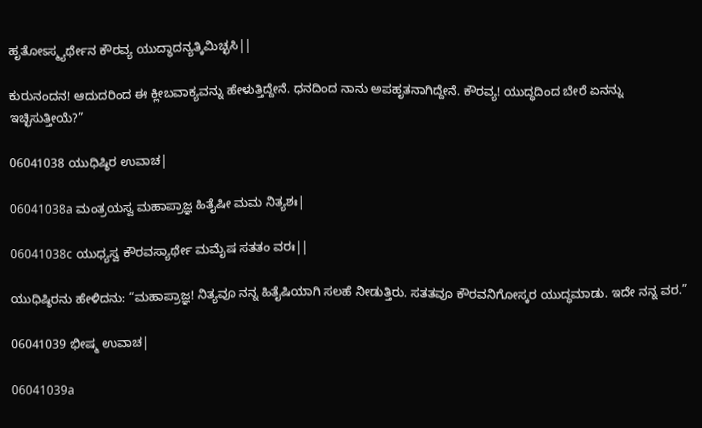ಹೃತೋಽಸ್ಮ್ಯರ್ಥೇನ ಕೌರವ್ಯ ಯುದ್ಧಾದನ್ಯತ್ಕಿಮಿಚ್ಛಸಿ||

ಕುರುನಂದನ! ಆದುದರಿಂದ ಈ ಕ್ಲೀಬವಾಕ್ಯವನ್ನು ಹೇಳುತ್ತಿದ್ದೇನೆ. ಧನದಿಂದ ನಾನು ಅಪಹೃತನಾಗಿದ್ದೇನೆ. ಕೌರವ್ಯ! ಯುದ್ಧದಿಂದ ಬೇರೆ ಏನನ್ನು ಇಚ್ಛಿಸುತ್ತೀಯೆ?”

06041038 ಯುಧಿಷ್ಠಿರ ಉವಾಚ|

06041038a ಮಂತ್ರಯಸ್ವ ಮಹಾಪ್ರಾಜ್ಞ ಹಿತೈಷೀ ಮಮ ನಿತ್ಯಶಃ|

06041038c ಯುಧ್ಯಸ್ವ ಕೌರವಸ್ಯಾರ್ಥೇ ಮಮೈಷ ಸತತಂ ವರಃ||

ಯುಧಿಷ್ಠಿರನು ಹೇಳಿದನು: “ಮಹಾಪ್ರಾಜ್ಞ! ನಿತ್ಯವೂ ನನ್ನ ಹಿತೈಷಿಯಾಗಿ ಸಲಹೆ ನೀಡುತ್ತಿರು. ಸತತವೂ ಕೌರವನಿಗೋಸ್ಕರ ಯುದ್ಧಮಾಡು. ಇದೇ ನನ್ನ ವರ.”

06041039 ಭೀಷ್ಮ ಉವಾಚ|

06041039a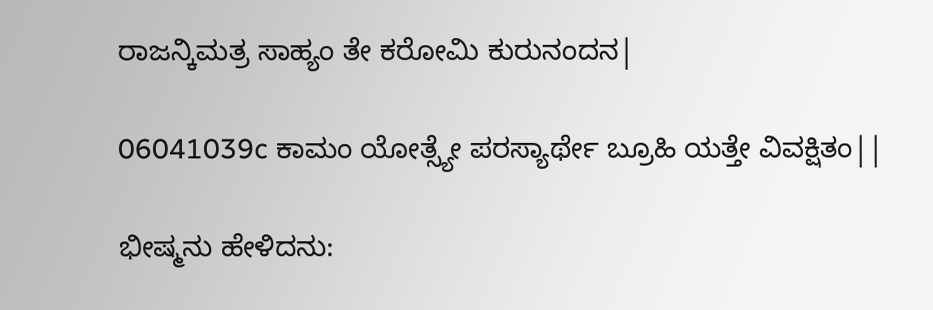ರಾಜನ್ಕಿಮತ್ರ ಸಾಹ್ಯಂ ತೇ ಕರೋಮಿ ಕುರುನಂದನ|

06041039c ಕಾಮಂ ಯೋತ್ಸ್ಯೇ ಪರಸ್ಯಾರ್ಥೇ ಬ್ರೂಹಿ ಯತ್ತೇ ವಿವಕ್ಷಿತಂ||

ಭೀಷ್ಮನು ಹೇಳಿದನು: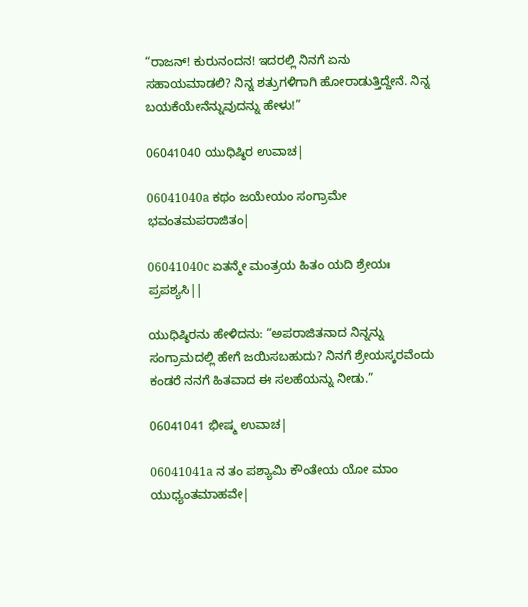“ರಾಜನ್! ಕುರುನಂದನ! ಇದರಲ್ಲಿ ನಿನಗೆ ಏನು ಸಹಾಯಮಾಡಲಿ? ನಿನ್ನ ಶತ್ರುಗಳಿಗಾಗಿ ಹೋರಾಡುತ್ತಿದ್ದೇನೆ. ನಿನ್ನ ಬಯಕೆಯೇನೆನ್ನುವುದನ್ನು ಹೇಳು!”

06041040 ಯುಧಿಷ್ಠಿರ ಉವಾಚ|

06041040a ಕಥಂ ಜಯೇಯಂ ಸಂಗ್ರಾಮೇ ಭವಂತಮಪರಾಜಿತಂ|

06041040c ಏತನ್ಮೇ ಮಂತ್ರಯ ಹಿತಂ ಯದಿ ಶ್ರೇಯಃ ಪ್ರಪಶ್ಯಸಿ||

ಯುಧಿಷ್ಠಿರನು ಹೇಳಿದನು: “ಅಪರಾಜಿತನಾದ ನಿನ್ನನ್ನು ಸಂಗ್ರಾಮದಲ್ಲಿ ಹೇಗೆ ಜಯಿಸಬಹುದು? ನಿನಗೆ ಶ್ರೇಯಸ್ಕರವೆಂದು ಕಂಡರೆ ನನಗೆ ಹಿತವಾದ ಈ ಸಲಹೆಯನ್ನು ನೀಡು.”

06041041 ಭೀಷ್ಮ ಉವಾಚ|

06041041a ನ ತಂ ಪಶ್ಯಾಮಿ ಕೌಂತೇಯ ಯೋ ಮಾಂ ಯುಧ್ಯಂತಮಾಹವೇ|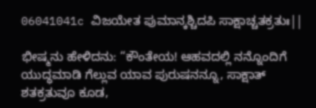06041041c ವಿಜಯೇತ ಪುಮಾನ್ಕಶ್ಚಿದಪಿ ಸಾಕ್ಷಾಚ್ಚತಕ್ರತುಃ||

ಭೀಷ್ಮನು ಹೇಳಿದನು: “ಕೌಂತೇಯ! ಆಹವದಲ್ಲಿ ನನ್ನೊಂದಿಗೆ ಯುದ್ಧಮಾಡಿ ಗೆಲ್ಲುವ ಯಾವ ಪುರುಷನನ್ನೂ, ಸಾಕ್ಷಾತ್ ಶತಕ್ರತುವೂ ಕೂಡ,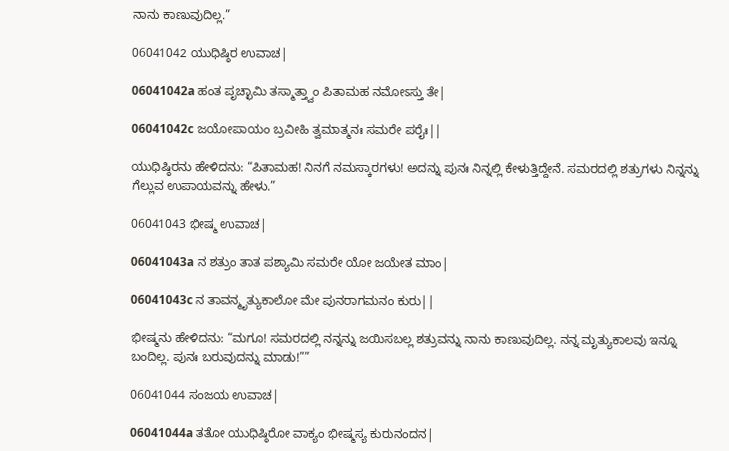ನಾನು ಕಾಣುವುದಿಲ್ಲ.”

06041042 ಯುಧಿಷ್ಠಿರ ಉವಾಚ|

06041042a ಹಂತ ಪೃಚ್ಛಾಮಿ ತಸ್ಮಾತ್ತ್ವಾಂ ಪಿತಾಮಹ ನಮೋಽಸ್ತು ತೇ|

06041042c ಜಯೋಪಾಯಂ ಬ್ರವೀಹಿ ತ್ವಮಾತ್ಮನಃ ಸಮರೇ ಪರೈಃ||

ಯುಧಿಷ್ಠಿರನು ಹೇಳಿದನು: “ಪಿತಾಮಹ! ನಿನಗೆ ನಮಸ್ಕಾರಗಳು! ಅದನ್ನು ಪುನಃ ನಿನ್ನಲ್ಲಿ ಕೇಳುತ್ತಿದ್ದೇನೆ. ಸಮರದಲ್ಲಿ ಶತ್ರುಗಳು ನಿನ್ನನ್ನು ಗೆಲ್ಲುವ ಉಪಾಯವನ್ನು ಹೇಳು.”

06041043 ಭೀಷ್ಮ ಉವಾಚ|

06041043a ನ ಶತ್ರುಂ ತಾತ ಪಶ್ಯಾಮಿ ಸಮರೇ ಯೋ ಜಯೇತ ಮಾಂ|

06041043c ನ ತಾವನ್ಮೃತ್ಯುಕಾಲೋ ಮೇ ಪುನರಾಗಮನಂ ಕುರು||

ಭೀಷ್ಮನು ಹೇಳಿದನು: “ಮಗೂ! ಸಮರದಲ್ಲಿ ನನ್ನನ್ನು ಜಯಿಸಬಲ್ಲ ಶತ್ರುವನ್ನು ನಾನು ಕಾಣುವುದಿಲ್ಲ. ನನ್ನ ಮೃತ್ಯುಕಾಲವು ಇನ್ನೂ ಬಂದಿಲ್ಲ. ಪುನಃ ಬರುವುದನ್ನು ಮಾಡು!””

06041044 ಸಂಜಯ ಉವಾಚ|

06041044a ತತೋ ಯುಧಿಷ್ಠಿರೋ ವಾಕ್ಯಂ ಭೀಷ್ಮಸ್ಯ ಕುರುನಂದನ|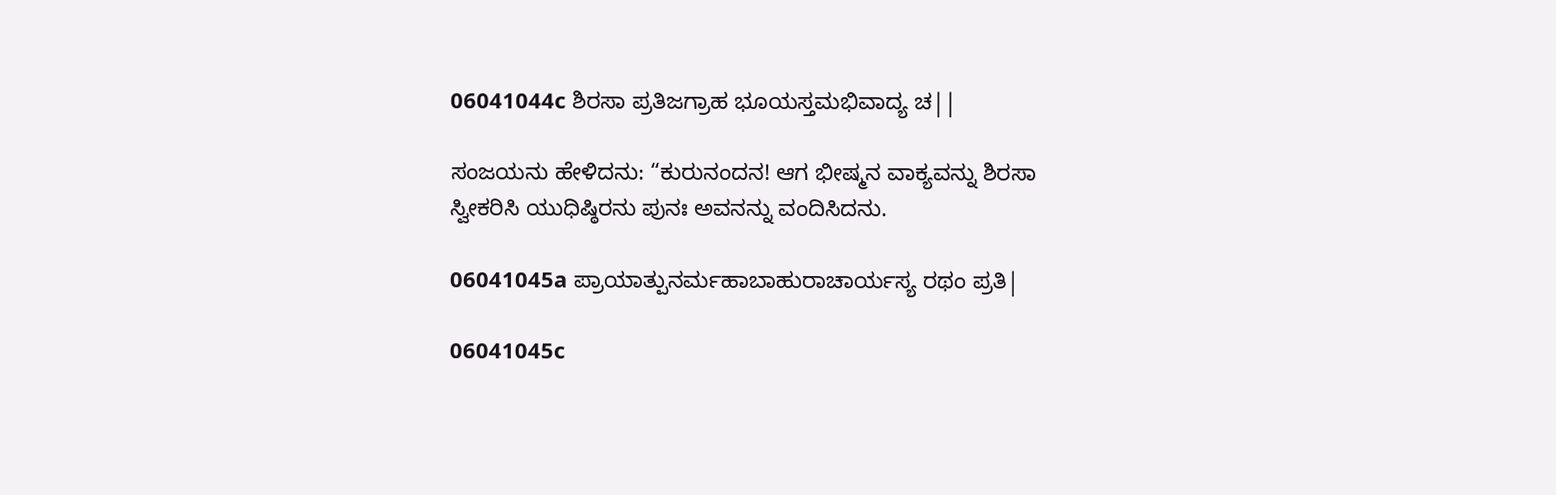06041044c ಶಿರಸಾ ಪ್ರತಿಜಗ್ರಾಹ ಭೂಯಸ್ತಮಭಿವಾದ್ಯ ಚ||

ಸಂಜಯನು ಹೇಳಿದನು: “ಕುರುನಂದನ! ಆಗ ಭೀಷ್ಮನ ವಾಕ್ಯವನ್ನು ಶಿರಸಾ ಸ್ವೀಕರಿಸಿ ಯುಧಿಷ್ಠಿರನು ಪುನಃ ಅವನನ್ನು ವಂದಿಸಿದನು.

06041045a ಪ್ರಾಯಾತ್ಪುನರ್ಮಹಾಬಾಹುರಾಚಾರ್ಯಸ್ಯ ರಥಂ ಪ್ರತಿ|

06041045c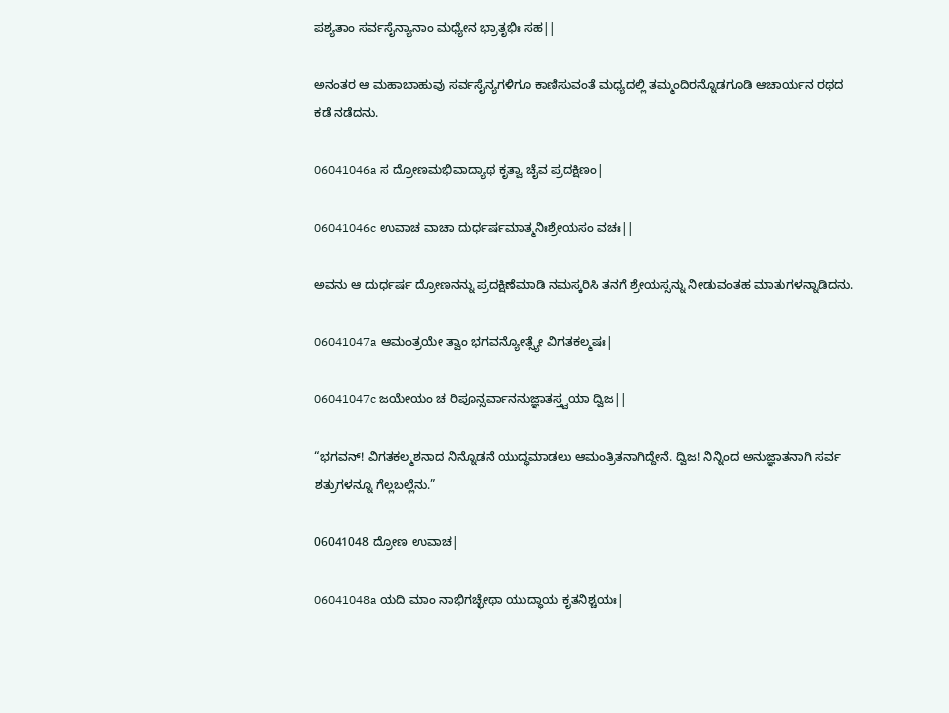ಪಶ್ಯತಾಂ ಸರ್ವಸೈನ್ಯಾನಾಂ ಮಧ್ಯೇನ ಭ್ರಾತೃಭಿಃ ಸಹ||

ಅನಂತರ ಆ ಮಹಾಬಾಹುವು ಸರ್ವಸೈನ್ಯಗಳಿಗೂ ಕಾಣಿಸುವಂತೆ ಮಧ್ಯದಲ್ಲಿ ತಮ್ಮಂದಿರನ್ನೊಡಗೂಡಿ ಆಚಾರ್ಯನ ರಥದ ಕಡೆ ನಡೆದನು.

06041046a ಸ ದ್ರೋಣಮಭಿವಾದ್ಯಾಥ ಕೃತ್ವಾ ಚೈವ ಪ್ರದಕ್ಷಿಣಂ|

06041046c ಉವಾಚ ವಾಚಾ ದುರ್ಧರ್ಷಮಾತ್ಮನಿಃಶ್ರೇಯಸಂ ವಚಃ||

ಅವನು ಆ ದುರ್ಧರ್ಷ ದ್ರೋಣನನ್ನು ಪ್ರದಕ್ಷಿಣೆಮಾಡಿ ನಮಸ್ಕರಿಸಿ ತನಗೆ ಶ್ರೇಯಸ್ಸನ್ನು ನೀಡುವಂತಹ ಮಾತುಗಳನ್ನಾಡಿದನು.

06041047a ಆಮಂತ್ರಯೇ ತ್ವಾಂ ಭಗವನ್ಯೋತ್ಸ್ಯೇ ವಿಗತಕಲ್ಮಷಃ|

06041047c ಜಯೇಯಂ ಚ ರಿಪೂನ್ಸರ್ವಾನನುಜ್ಞಾತಸ್ತ್ವಯಾ ದ್ವಿಜ||

“ಭಗವನ್! ವಿಗತಕಲ್ಮಶನಾದ ನಿನ್ನೊಡನೆ ಯುದ್ಧಮಾಡಲು ಆಮಂತ್ರಿತನಾಗಿದ್ದೇನೆ. ದ್ವಿಜ! ನಿನ್ನಿಂದ ಅನುಜ್ಞಾತನಾಗಿ ಸರ್ವ ಶತ್ರುಗಳನ್ನೂ ಗೆಲ್ಲಬಲ್ಲೆನು.”

06041048 ದ್ರೋಣ ಉವಾಚ|

06041048a ಯದಿ ಮಾಂ ನಾಭಿಗಚ್ಛೇಥಾ ಯುದ್ಧಾಯ ಕೃತನಿಶ್ಚಯಃ|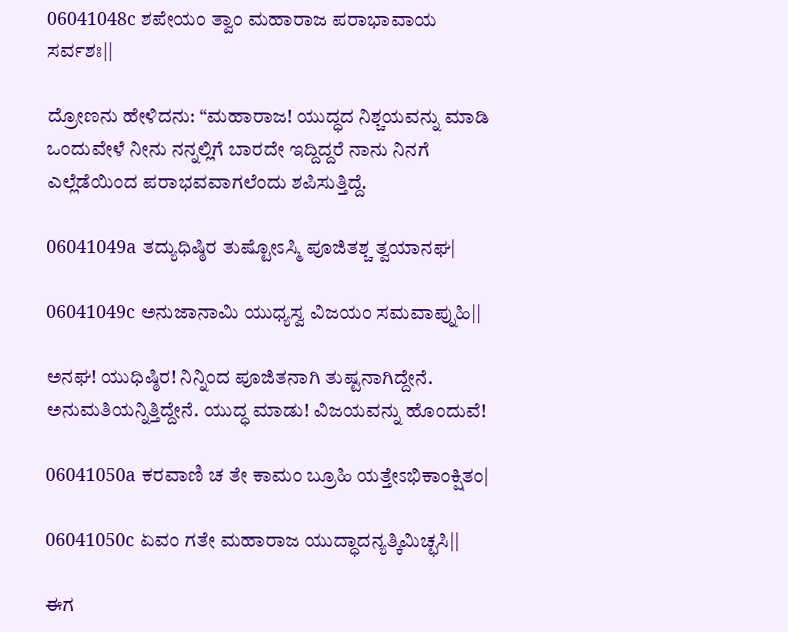06041048c ಶಪೇಯಂ ತ್ವಾಂ ಮಹಾರಾಜ ಪರಾಭಾವಾಯ ಸರ್ವಶಃ||

ದ್ರೋಣನು ಹೇಳಿದನು: “ಮಹಾರಾಜ! ಯುದ್ಧದ ನಿಶ್ಚಯವನ್ನು ಮಾಡಿ ಒಂದುವೇಳೆ ನೀನು ನನ್ನಲ್ಲಿಗೆ ಬಾರದೇ ಇದ್ದಿದ್ದರೆ ನಾನು ನಿನಗೆ ಎಲ್ಲೆಡೆಯಿಂದ ಪರಾಭವವಾಗಲೆಂದು ಶಪಿಸುತ್ತಿದ್ದೆ.

06041049a ತದ್ಯುಧಿಷ್ಠಿರ ತುಷ್ಟೋಽಸ್ಮಿ ಪೂಜಿತಶ್ಚ ತ್ವಯಾನಘ|

06041049c ಅನುಜಾನಾಮಿ ಯುಧ್ಯಸ್ವ ವಿಜಯಂ ಸಮವಾಪ್ನುಹಿ||

ಅನಘ! ಯುಧಿಷ್ಠಿರ! ನಿನ್ನಿಂದ ಪೂಜಿತನಾಗಿ ತುಷ್ಟನಾಗಿದ್ದೇನೆ. ಅನುಮತಿಯನ್ನಿತ್ತಿದ್ದೇನೆ. ಯುದ್ಧ ಮಾಡು! ವಿಜಯವನ್ನು ಹೊಂದುವೆ!

06041050a ಕರವಾಣಿ ಚ ತೇ ಕಾಮಂ ಬ್ರೂಹಿ ಯತ್ತೇಽಭಿಕಾಂಕ್ಷಿತಂ|

06041050c ಏವಂ ಗತೇ ಮಹಾರಾಜ ಯುದ್ಧಾದನ್ಯತ್ಕಿಮಿಚ್ಛಸಿ||

ಈಗ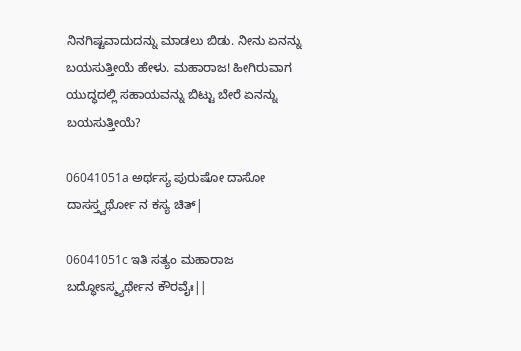ನಿನಗಿಷ್ಟವಾದುದನ್ನು ಮಾಡಲು ಬಿಡು. ನೀನು ಏನನ್ನು ಬಯಸುತ್ತೀಯೆ ಹೇಳು. ಮಹಾರಾಜ! ಹೀಗಿರುವಾಗ ಯುದ್ಧದಲ್ಲಿ ಸಹಾಯವನ್ನು ಬಿಟ್ಟು ಬೇರೆ ಏನನ್ನು ಬಯಸುತ್ತೀಯೆ?

06041051a ಅರ್ಥಸ್ಯ ಪುರುಷೋ ದಾಸೋ ದಾಸಸ್ತ್ವರ್ಥೋ ನ ಕಸ್ಯ ಚಿತ್|

06041051c ಇತಿ ಸತ್ಯಂ ಮಹಾರಾಜ ಬದ್ಧೋಽಸ್ಮ್ಯರ್ಥೇನ ಕೌರವೈಃ||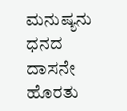ಮನುಷ್ಯನು ಧನದ ದಾಸನೇ ಹೊರತು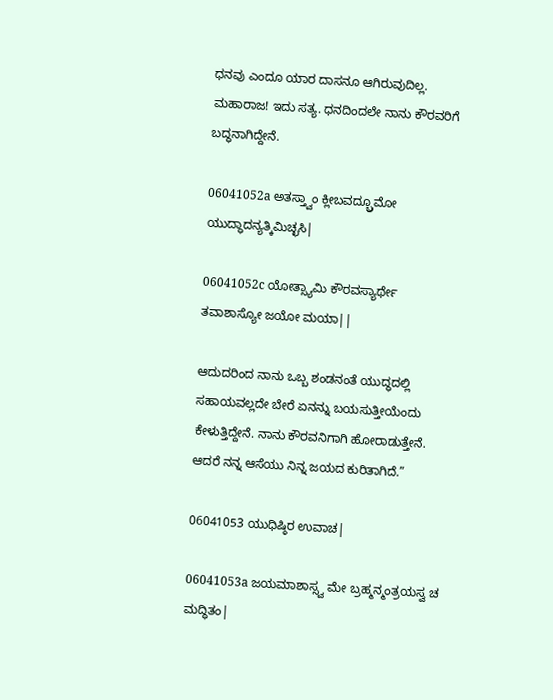ಧನವು ಎಂದೂ ಯಾರ ದಾಸನೂ ಆಗಿರುವುದಿಲ್ಲ. ಮಹಾರಾಜ! ಇದು ಸತ್ಯ. ಧನದಿಂದಲೇ ನಾನು ಕೌರವರಿಗೆ ಬದ್ಧನಾಗಿದ್ದೇನೆ.

06041052a ಅತಸ್ತ್ವಾಂ ಕ್ಲೀಬವದ್ಬ್ರೂಮೋ ಯುದ್ಧಾದನ್ಯತ್ಕಿಮಿಚ್ಛಸಿ|

06041052c ಯೋತ್ಸ್ಯಾಮಿ ಕೌರವಸ್ಯಾರ್ಥೇ ತವಾಶಾಸ್ಯೋ ಜಯೋ ಮಯಾ||

ಆದುದರಿಂದ ನಾನು ಒಬ್ಬ ಶಂಡನಂತೆ ಯುದ್ಧದಲ್ಲಿ ಸಹಾಯವಲ್ಲದೇ ಬೇರೆ ಏನನ್ನು ಬಯಸುತ್ತೀಯೆಂದು ಕೇಳುತ್ತಿದ್ದೇನೆ. ನಾನು ಕೌರವನಿಗಾಗಿ ಹೋರಾಡುತ್ತೇನೆ. ಆದರೆ ನನ್ನ ಆಸೆಯು ನಿನ್ನ ಜಯದ ಕುರಿತಾಗಿದೆ.”

06041053 ಯುಧಿಷ್ಠಿರ ಉವಾಚ|

06041053a ಜಯಮಾಶಾಸ್ಸ್ವ ಮೇ ಬ್ರಹ್ಮನ್ಮಂತ್ರಯಸ್ವ ಚ ಮದ್ಧಿತಂ|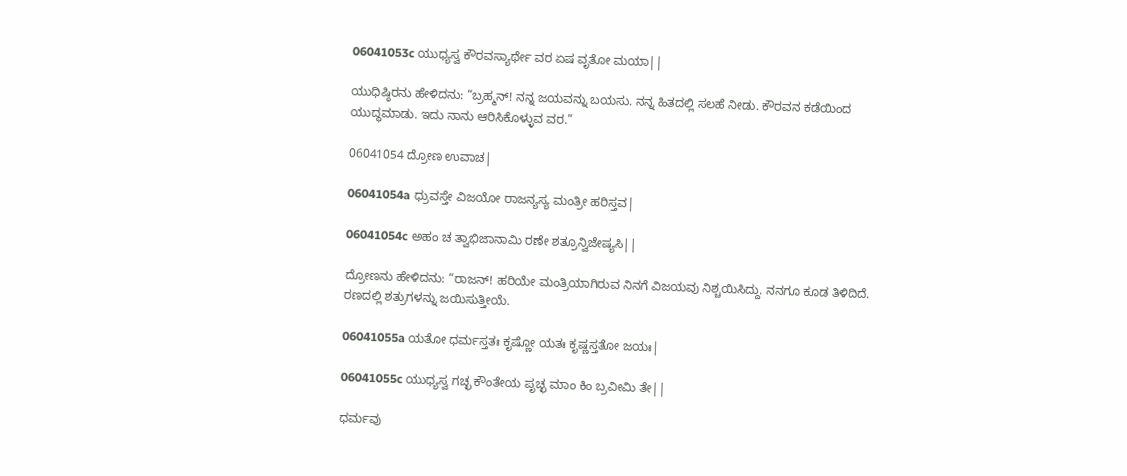06041053c ಯುಧ್ಯಸ್ವ ಕೌರವಸ್ಯಾರ್ಥೇ ವರ ಏಷ ವೃತೋ ಮಯಾ||

ಯುಧಿಷ್ಠಿರನು ಹೇಳಿದನು: “ಬ್ರಹ್ಮನ್! ನನ್ನ ಜಯವನ್ನು ಬಯಸು. ನನ್ನ ಹಿತದಲ್ಲಿ ಸಲಹೆ ನೀಡು. ಕೌರವನ ಕಡೆಯಿಂದ ಯುದ್ಧಮಾಡು. ಇದು ನಾನು ಆರಿಸಿಕೊಳ್ಳುವ ವರ.”

06041054 ದ್ರೋಣ ಉವಾಚ|

06041054a ಧ್ರುವಸ್ತೇ ವಿಜಯೋ ರಾಜನ್ಯಸ್ಯ ಮಂತ್ರೀ ಹರಿಸ್ತವ|

06041054c ಅಹಂ ಚ ತ್ವಾಭಿಜಾನಾಮಿ ರಣೇ ಶತ್ರೂನ್ವಿಜೇಷ್ಯಸಿ||

ದ್ರೋಣನು ಹೇಳಿದನು: “ರಾಜನ್! ಹರಿಯೇ ಮಂತ್ರಿಯಾಗಿರುವ ನಿನಗೆ ವಿಜಯವು ನಿಶ್ಚಯಿಸಿದ್ದು. ನನಗೂ ಕೂಡ ತಿಳಿದಿದೆ. ರಣದಲ್ಲಿ ಶತ್ರುಗಳನ್ನು ಜಯಿಸುತ್ತೀಯೆ.

06041055a ಯತೋ ಧರ್ಮಸ್ತತಃ ಕೃಷ್ಣೋ ಯತಃ ಕೃಷ್ಣಸ್ತತೋ ಜಯಃ|

06041055c ಯುಧ್ಯಸ್ವ ಗಚ್ಛ ಕೌಂತೇಯ ಪೃಚ್ಛ ಮಾಂ ಕಿಂ ಬ್ರವೀಮಿ ತೇ||

ಧರ್ಮವು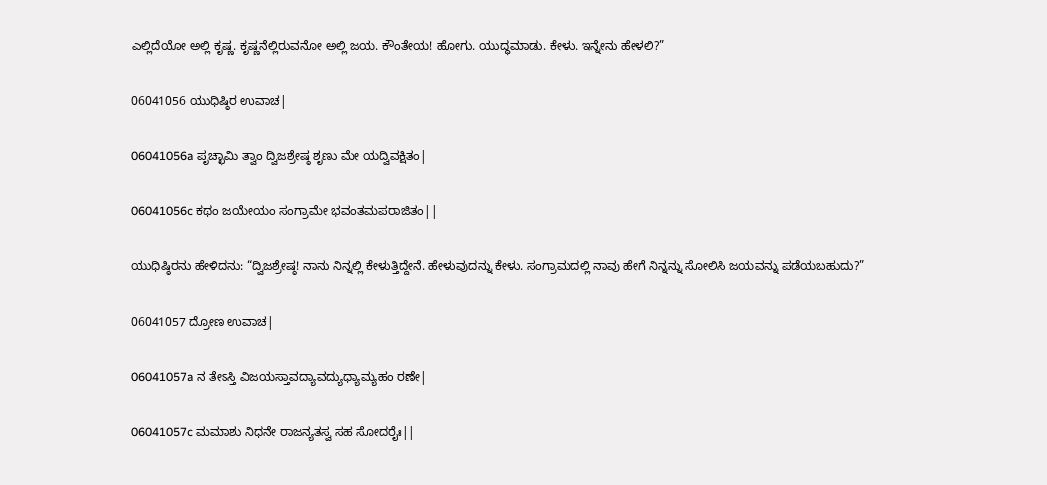ಎಲ್ಲಿದೆಯೋ ಅಲ್ಲಿ ಕೃಷ್ಣ. ಕೃಷ್ಣನೆಲ್ಲಿರುವನೋ ಅಲ್ಲಿ ಜಯ. ಕೌಂತೇಯ! ಹೋಗು. ಯುದ್ಧಮಾಡು. ಕೇಳು. ಇನ್ನೇನು ಹೇಳಲಿ?”

06041056 ಯುಧಿಷ್ಠಿರ ಉವಾಚ|

06041056a ಪೃಚ್ಛಾಮಿ ತ್ವಾಂ ದ್ವಿಜಶ್ರೇಷ್ಠ ಶೃಣು ಮೇ ಯದ್ವಿವಕ್ಷಿತಂ|

06041056c ಕಥಂ ಜಯೇಯಂ ಸಂಗ್ರಾಮೇ ಭವಂತಮಪರಾಜಿತಂ||

ಯುಧಿಷ್ಠಿರನು ಹೇಳಿದನು: “ದ್ವಿಜಶ್ರೇಷ್ಠ! ನಾನು ನಿನ್ನಲ್ಲಿ ಕೇಳುತ್ತಿದ್ದೇನೆ. ಹೇಳುವುದನ್ನು ಕೇಳು. ಸಂಗ್ರಾಮದಲ್ಲಿ ನಾವು ಹೇಗೆ ನಿನ್ನನ್ನು ಸೋಲಿಸಿ ಜಯವನ್ನು ಪಡೆಯಬಹುದು?”

06041057 ದ್ರೋಣ ಉವಾಚ|

06041057a ನ ತೇಽಸ್ತಿ ವಿಜಯಸ್ತಾವದ್ಯಾವದ್ಯುಧ್ಯಾಮ್ಯಹಂ ರಣೇ|

06041057c ಮಮಾಶು ನಿಧನೇ ರಾಜನ್ಯತಸ್ವ ಸಹ ಸೋದರೈಃ||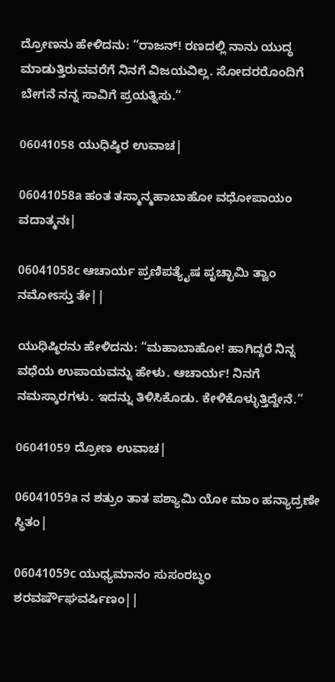ದ್ರೋಣನು ಹೇಳಿದನು: “ರಾಜನ್! ರಣದಲ್ಲಿ ನಾನು ಯುದ್ಧ ಮಾಡುತ್ತಿರುವವರೆಗೆ ನಿನಗೆ ವಿಜಯವಿಲ್ಲ. ಸೋದರರೊಂದಿಗೆ ಬೇಗನೆ ನನ್ನ ಸಾವಿಗೆ ಪ್ರಯತ್ನಿಸು.”

06041058 ಯುಧಿಷ್ಠಿರ ಉವಾಚ|

06041058a ಹಂತ ತಸ್ಮಾನ್ಮಹಾಬಾಹೋ ವಧೋಪಾಯಂ ವದಾತ್ಮನಃ|

06041058c ಆಚಾರ್ಯ ಪ್ರಣಿಪತ್ಯೈಷ ಪೃಚ್ಛಾಮಿ ತ್ವಾಂ ನಮೋಽಸ್ತು ತೇ||

ಯುಧಿಷ್ಠಿರನು ಹೇಳಿದನು: “ಮಹಾಬಾಹೋ! ಹಾಗಿದ್ದರೆ ನಿನ್ನ ವಧೆಯ ಉಪಾಯವನ್ನು ಹೇಳು. ಆಚಾರ್ಯ! ನಿನಗೆ ನಮಸ್ಕಾರಗಳು. ಇದನ್ನು ತಿಳಿಸಿಕೊಡು. ಕೇಳಿಕೊಳ್ಳುತ್ತಿದ್ದೇನೆ.”

06041059 ದ್ರೋಣ ಉವಾಚ|

06041059a ನ ಶತ್ರುಂ ತಾತ ಪಶ್ಯಾಮಿ ಯೋ ಮಾಂ ಹನ್ಯಾದ್ರಣೇ ಸ್ಥಿತಂ|

06041059c ಯುಧ್ಯಮಾನಂ ಸುಸಂರಬ್ಧಂ ಶರವರ್ಷೌಘವರ್ಷಿಣಂ||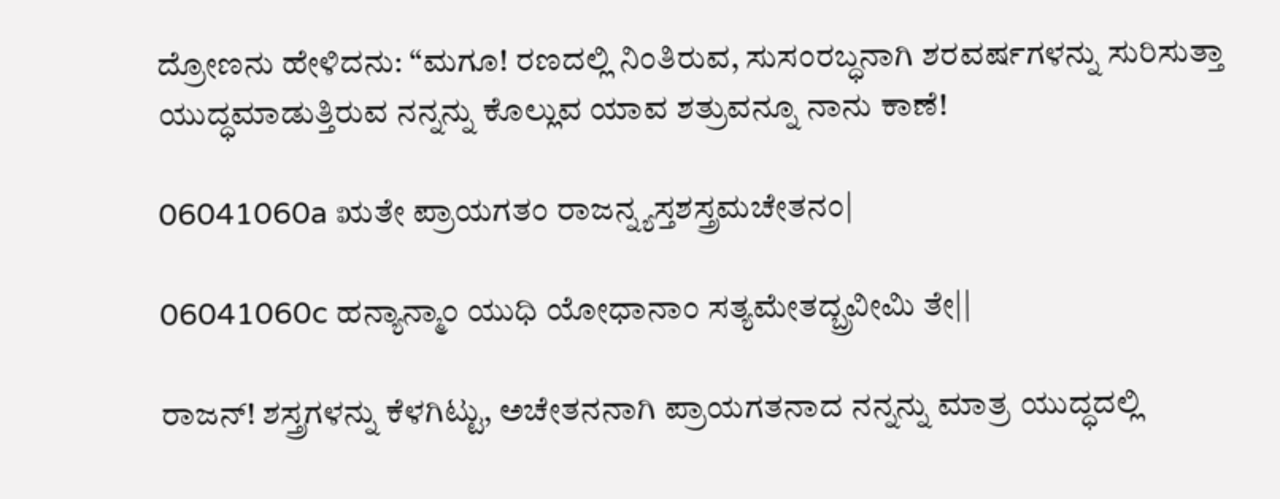ದ್ರೋಣನು ಹೇಳಿದನು: “ಮಗೂ! ರಣದಲ್ಲಿ ನಿಂತಿರುವ, ಸುಸಂರಬ್ಧನಾಗಿ ಶರವರ್ಷಗಳನ್ನು ಸುರಿಸುತ್ತಾ ಯುದ್ಧಮಾಡುತ್ತಿರುವ ನನ್ನನ್ನು ಕೊಲ್ಲುವ ಯಾವ ಶತ್ರುವನ್ನೂ ನಾನು ಕಾಣೆ!

06041060a ಋತೇ ಪ್ರಾಯಗತಂ ರಾಜನ್ನ್ಯಸ್ತಶಸ್ತ್ರಮಚೇತನಂ|

06041060c ಹನ್ಯಾನ್ಮಾಂ ಯುಧಿ ಯೋಧಾನಾಂ ಸತ್ಯಮೇತದ್ಬ್ರವೀಮಿ ತೇ||

ರಾಜನ್! ಶಸ್ತ್ರಗಳನ್ನು ಕೆಳಗಿಟ್ಟು, ಅಚೇತನನಾಗಿ ಪ್ರಾಯಗತನಾದ ನನ್ನನ್ನು ಮಾತ್ರ ಯುದ್ಧದಲ್ಲಿ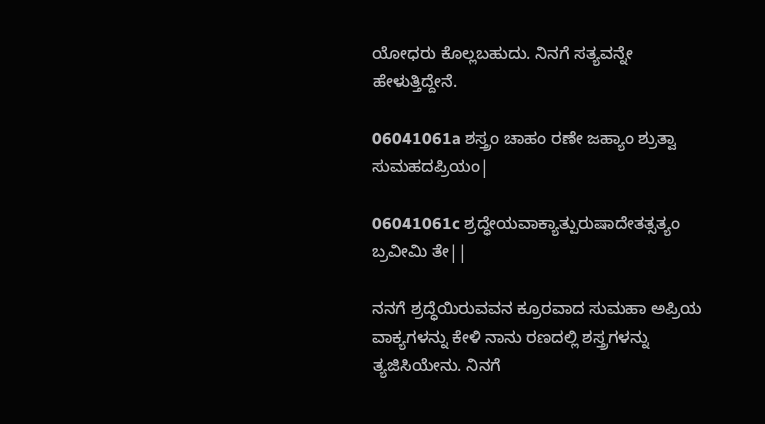ಯೋಧರು ಕೊಲ್ಲಬಹುದು. ನಿನಗೆ ಸತ್ಯವನ್ನೇ ಹೇಳುತ್ತಿದ್ದೇನೆ.

06041061a ಶಸ್ತ್ರಂ ಚಾಹಂ ರಣೇ ಜಹ್ಯಾಂ ಶ್ರುತ್ವಾ ಸುಮಹದಪ್ರಿಯಂ|

06041061c ಶ್ರದ್ಧೇಯವಾಕ್ಯಾತ್ಪುರುಷಾದೇತತ್ಸತ್ಯಂ ಬ್ರವೀಮಿ ತೇ||

ನನಗೆ ಶ್ರದ್ಧೆಯಿರುವವನ ಕ್ರೂರವಾದ ಸುಮಹಾ ಅಪ್ರಿಯ ವಾಕ್ಯಗಳನ್ನು ಕೇಳಿ ನಾನು ರಣದಲ್ಲಿ ಶಸ್ತ್ರಗಳನ್ನು ತ್ಯಜಿಸಿಯೇನು. ನಿನಗೆ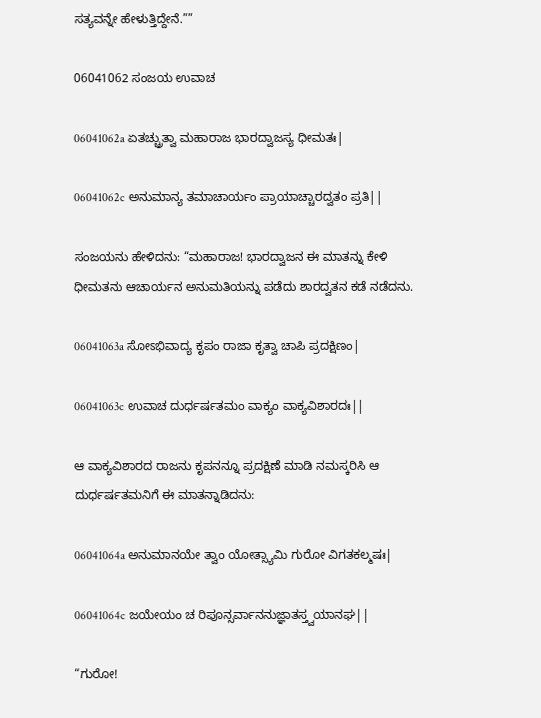ಸತ್ಯವನ್ನೇ ಹೇಳುತ್ತಿದ್ದೇನೆ.””

06041062 ಸಂಜಯ ಉವಾಚ

06041062a ಏತಚ್ಚ್ರುತ್ವಾ ಮಹಾರಾಜ ಭಾರದ್ವಾಜಸ್ಯ ಧೀಮತಃ|

06041062c ಅನುಮಾನ್ಯ ತಮಾಚಾರ್ಯಂ ಪ್ರಾಯಾಚ್ಚಾರದ್ವತಂ ಪ್ರತಿ||

ಸಂಜಯನು ಹೇಳಿದನು: “ಮಹಾರಾಜ! ಭಾರದ್ವಾಜನ ಈ ಮಾತನ್ನು ಕೇಳಿ ಧೀಮತನು ಆಚಾರ್ಯನ ಅನುಮತಿಯನ್ನು ಪಡೆದು ಶಾರದ್ವತನ ಕಡೆ ನಡೆದನು.

06041063a ಸೋಽಭಿವಾದ್ಯ ಕೃಪಂ ರಾಜಾ ಕೃತ್ವಾ ಚಾಪಿ ಪ್ರದಕ್ಷಿಣಂ|

06041063c ಉವಾಚ ದುರ್ಧರ್ಷತಮಂ ವಾಕ್ಯಂ ವಾಕ್ಯವಿಶಾರದಃ||

ಆ ವಾಕ್ಯವಿಶಾರದ ರಾಜನು ಕೃಪನನ್ನೂ ಪ್ರದಕ್ಷಿಣೆ ಮಾಡಿ ನಮಸ್ಕರಿಸಿ ಆ ದುರ್ಧರ್ಷತಮನಿಗೆ ಈ ಮಾತನ್ನಾಡಿದನು:

06041064a ಅನುಮಾನಯೇ ತ್ವಾಂ ಯೋತ್ಸ್ಯಾಮಿ ಗುರೋ ವಿಗತಕಲ್ಮಷಃ|

06041064c ಜಯೇಯಂ ಚ ರಿಪೂನ್ಸರ್ವಾನನುಜ್ಞಾತಸ್ತ್ವಯಾನಘ||

“ಗುರೋ!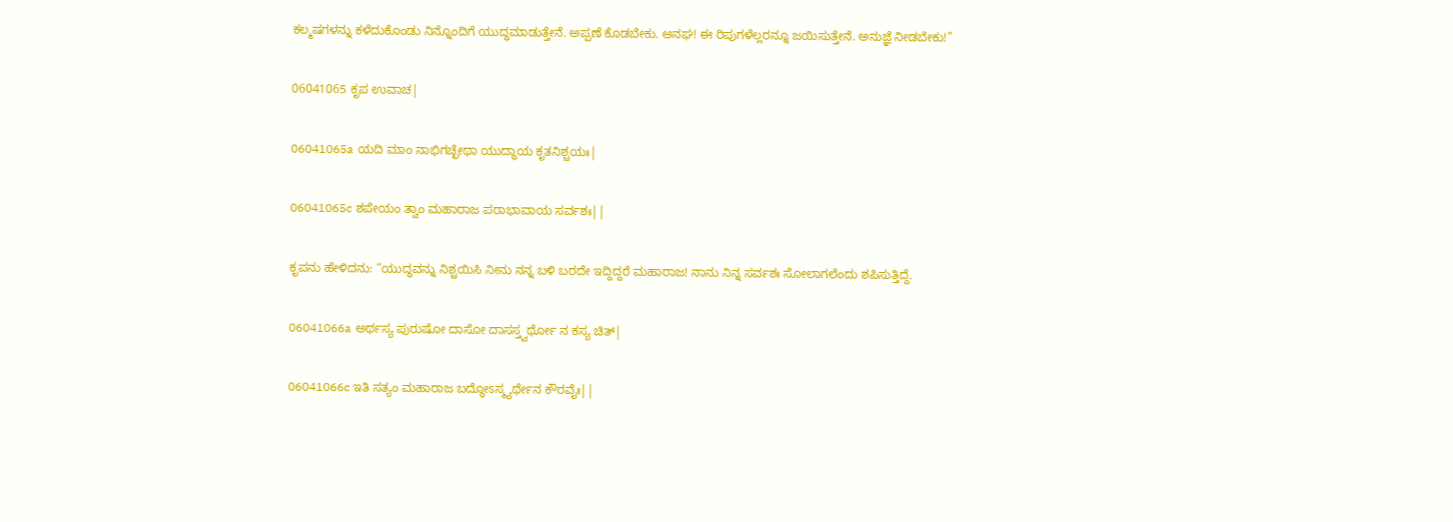ಕಲ್ಮಷಗಳನ್ನು ಕಳೆದುಕೊಂಡು ನಿನ್ನೊಂದಿಗೆ ಯುದ್ಧಮಾಡುತ್ತೇನೆ. ಅಪ್ಪಣೆ ಕೊಡಬೇಕು. ಅನಘ! ಈ ರಿಪುಗಳೆಲ್ಲರನ್ನೂ ಜಯಿಸುತ್ತೇನೆ. ಅನುಜ್ಞೆ ನೀಡಬೇಕು!”

06041065 ಕೃಪ ಉವಾಚ|

06041065a ಯದಿ ಮಾಂ ನಾಭಿಗಚ್ಛೇಥಾ ಯುದ್ಧಾಯ ಕೃತನಿಶ್ಚಯಃ|

06041065c ಶಪೇಯಂ ತ್ವಾಂ ಮಹಾರಾಜ ಪರಾಭಾವಾಯ ಸರ್ವಶಃ||

ಕೃಪನು ಹೇಳಿದನು: “ಯುದ್ಧವನ್ನು ನಿಶ್ಚಯಿಸಿ ನೀನು ನನ್ನ ಬಳಿ ಬರದೇ ಇದ್ದಿದ್ದರೆ ಮಹಾರಾಜ! ನಾನು ನಿನ್ನ ಸರ್ವಶಃ ಸೋಲಾಗಲೆಂದು ಶಪಿಸುತ್ತಿದ್ದೆ.

06041066a ಅರ್ಥಸ್ಯ ಪುರುಷೋ ದಾಸೋ ದಾಸಸ್ತ್ವರ್ಥೋ ನ ಕಸ್ಯ ಚಿತ್|

06041066c ಇತಿ ಸತ್ಯಂ ಮಹಾರಾಜ ಬದ್ಧೋಽಸ್ಮ್ಯರ್ಥೇನ ಕೌರವೈಃ||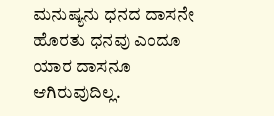ಮನುಷ್ಯನು ಧನದ ದಾಸನೇ ಹೊರತು ಧನವು ಎಂದೂ ಯಾರ ದಾಸನೂ ಆಗಿರುವುದಿಲ್ಲ.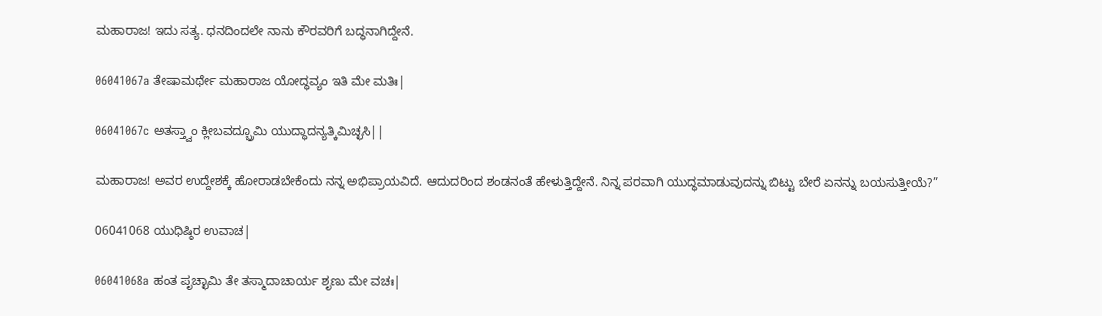ಮಹಾರಾಜ! ಇದು ಸತ್ಯ. ಧನದಿಂದಲೇ ನಾನು ಕೌರವರಿಗೆ ಬದ್ಧನಾಗಿದ್ದೇನೆ.

06041067a ತೇಷಾಮರ್ಥೇ ಮಹಾರಾಜ ಯೋದ್ಧವ್ಯಂ ಇತಿ ಮೇ ಮತಿಃ|

06041067c ಅತಸ್ತ್ವಾಂ ಕ್ಲೀಬವದ್ಬ್ರೂಮಿ ಯುದ್ಧಾದನ್ಯತ್ಕಿಮಿಚ್ಛಸಿ||

ಮಹಾರಾಜ! ಅವರ ಉದ್ದೇಶಕ್ಕೆ ಹೋರಾಡಬೇಕೆಂದು ನನ್ನ ಅಭಿಪ್ರಾಯವಿದೆ. ಆದುದರಿಂದ ಶಂಡನಂತೆ ಹೇಳುತ್ತಿದ್ದೇನೆ. ನಿನ್ನ ಪರವಾಗಿ ಯುದ್ಧಮಾಡುವುದನ್ನು ಬಿಟ್ಟು ಬೇರೆ ಏನನ್ನು ಬಯಸುತ್ತೀಯೆ?”

06041068 ಯುಧಿಷ್ಠಿರ ಉವಾಚ|

06041068a ಹಂತ ಪೃಚ್ಛಾಮಿ ತೇ ತಸ್ಮಾದಾಚಾರ್ಯ ಶೃಣು ಮೇ ವಚಃ|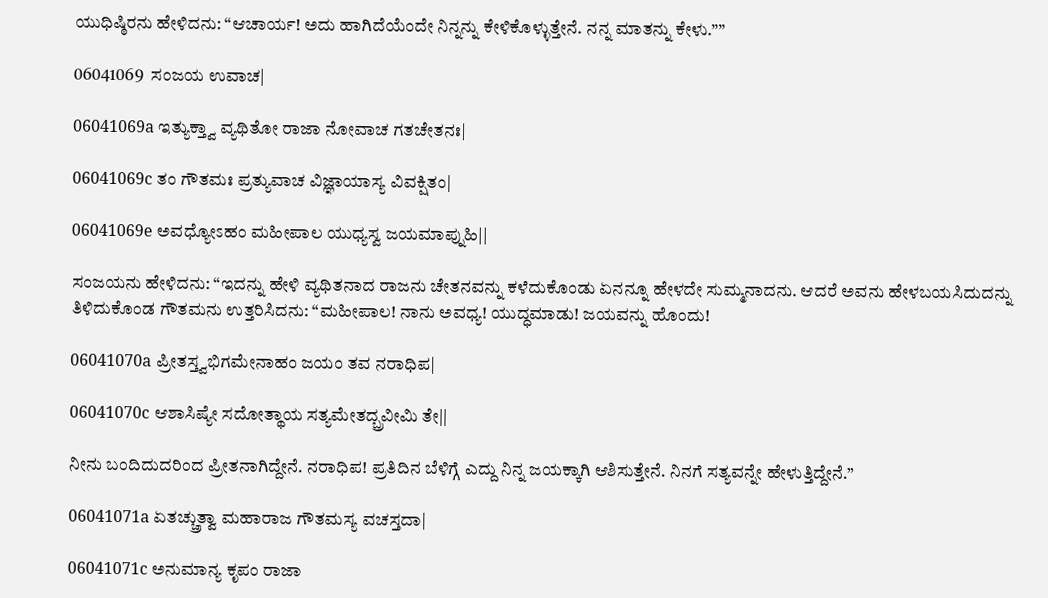ಯುಧಿಷ್ಠಿರನು ಹೇಳಿದನು: “ಆಚಾರ್ಯ! ಅದು ಹಾಗಿದೆಯೆಂದೇ ನಿನ್ನನ್ನು ಕೇಳಿಕೊಳ್ಳುತ್ತೇನೆ. ನನ್ನ ಮಾತನ್ನು ಕೇಳು.””

06041069  ಸಂಜಯ ಉವಾಚ|

06041069a ಇತ್ಯುಕ್ತ್ವಾ ವ್ಯಥಿತೋ ರಾಜಾ ನೋವಾಚ ಗತಚೇತನಃ|

06041069c ತಂ ಗೌತಮಃ ಪ್ರತ್ಯುವಾಚ ವಿಜ್ಞಾಯಾಸ್ಯ ವಿವಕ್ಷಿತಂ|

06041069e ಅವಧ್ಯೋಽಹಂ ಮಹೀಪಾಲ ಯುಧ್ಯಸ್ವ ಜಯಮಾಪ್ನುಹಿ||

ಸಂಜಯನು ಹೇಳಿದನು: “ಇದನ್ನು ಹೇಳಿ ವ್ಯಥಿತನಾದ ರಾಜನು ಚೇತನವನ್ನು ಕಳೆದುಕೊಂಡು ಏನನ್ನೂ ಹೇಳದೇ ಸುಮ್ಮನಾದನು. ಆದರೆ ಅವನು ಹೇಳಬಯಸಿದುದನ್ನು ತಿಳಿದುಕೊಂಡ ಗೌತಮನು ಉತ್ತರಿಸಿದನು: “ಮಹೀಪಾಲ! ನಾನು ಅವಧ್ಯ! ಯುದ್ಧಮಾಡು! ಜಯವನ್ನು ಹೊಂದು!

06041070a ಪ್ರೀತಸ್ತ್ವಭಿಗಮೇನಾಹಂ ಜಯಂ ತವ ನರಾಧಿಪ|

06041070c ಆಶಾಸಿಷ್ಯೇ ಸದೋತ್ಥಾಯ ಸತ್ಯಮೇತದ್ಬ್ರವೀಮಿ ತೇ||

ನೀನು ಬಂದಿದುದರಿಂದ ಪ್ರೀತನಾಗಿದ್ದೇನೆ. ನರಾಧಿಪ! ಪ್ರತಿದಿನ ಬೆಳಿಗ್ಗೆ ಎದ್ದು ನಿನ್ನ ಜಯಕ್ಕಾಗಿ ಆಶಿಸುತ್ತೇನೆ. ನಿನಗೆ ಸತ್ಯವನ್ನೇ ಹೇಳುತ್ತಿದ್ದೇನೆ.”

06041071a ಏತಚ್ಚ್ರುತ್ವಾ ಮಹಾರಾಜ ಗೌತಮಸ್ಯ ವಚಸ್ತದಾ|

06041071c ಅನುಮಾನ್ಯ ಕೃಪಂ ರಾಜಾ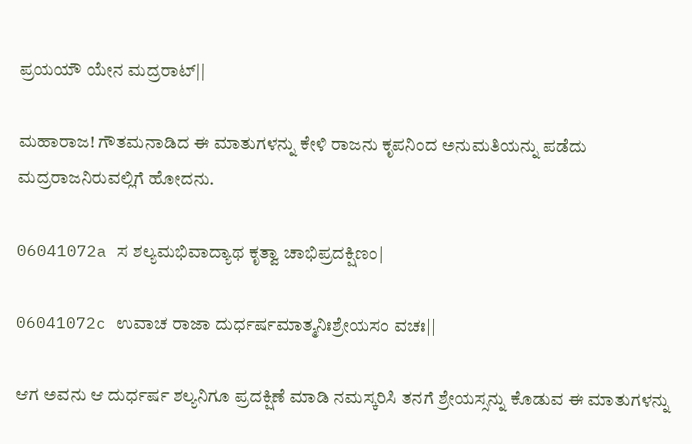ಪ್ರಯಯೌ ಯೇನ ಮದ್ರರಾಟ್||

ಮಹಾರಾಜ! ಗೌತಮನಾಡಿದ ಈ ಮಾತುಗಳನ್ನು ಕೇಳಿ ರಾಜನು ಕೃಪನಿಂದ ಅನುಮತಿಯನ್ನು ಪಡೆದು ಮದ್ರರಾಜನಿರುವಲ್ಲಿಗೆ ಹೋದನು.

06041072a ಸ ಶಲ್ಯಮಭಿವಾದ್ಯಾಥ ಕೃತ್ವಾ ಚಾಭಿಪ್ರದಕ್ಷಿಣಂ|

06041072c ಉವಾಚ ರಾಜಾ ದುರ್ಧರ್ಷಮಾತ್ಮನಿಃಶ್ರೇಯಸಂ ವಚಃ||

ಆಗ ಅವನು ಆ ದುರ್ಧರ್ಷ ಶಲ್ಯನಿಗೂ ಪ್ರದಕ್ಷಿಣೆ ಮಾಡಿ ನಮಸ್ಕರಿಸಿ ತನಗೆ ಶ್ರೇಯಸ್ಸನ್ನು ಕೊಡುವ ಈ ಮಾತುಗಳನ್ನು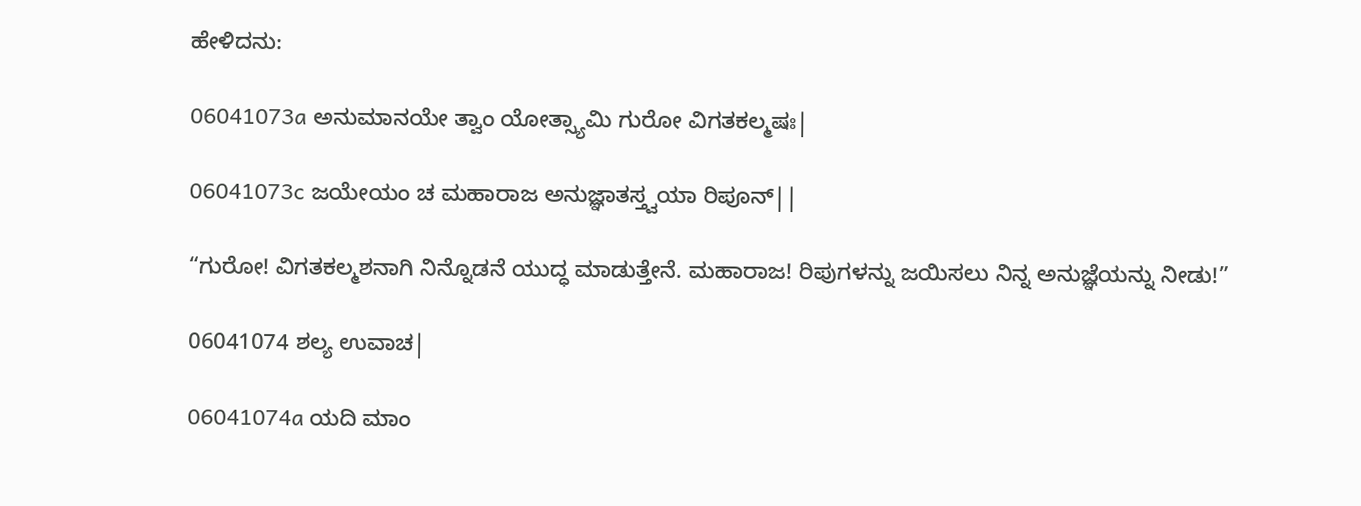ಹೇಳಿದನು:

06041073a ಅನುಮಾನಯೇ ತ್ವಾಂ ಯೋತ್ಸ್ಯಾಮಿ ಗುರೋ ವಿಗತಕಲ್ಮಷಃ|

06041073c ಜಯೇಯಂ ಚ ಮಹಾರಾಜ ಅನುಜ್ಞಾತಸ್ತ್ವಯಾ ರಿಪೂನ್||

“ಗುರೋ! ವಿಗತಕಲ್ಮಶನಾಗಿ ನಿನ್ನೊಡನೆ ಯುದ್ಧ ಮಾಡುತ್ತೇನೆ. ಮಹಾರಾಜ! ರಿಪುಗಳನ್ನು ಜಯಿಸಲು ನಿನ್ನ ಅನುಜ್ಞೆಯನ್ನು ನೀಡು!”

06041074 ಶಲ್ಯ ಉವಾಚ|

06041074a ಯದಿ ಮಾಂ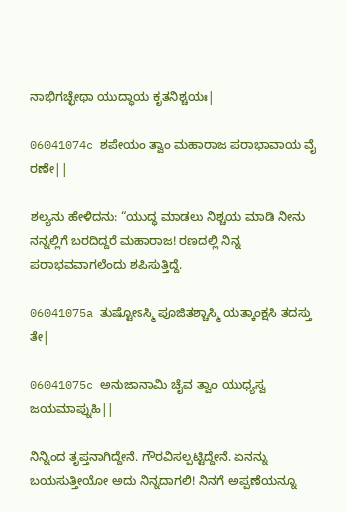ನಾಭಿಗಚ್ಛೇಥಾ ಯುದ್ಧಾಯ ಕೃತನಿಶ್ಚಯಃ|

06041074c ಶಪೇಯಂ ತ್ವಾಂ ಮಹಾರಾಜ ಪರಾಭಾವಾಯ ವೈ ರಣೇ||

ಶಲ್ಯನು ಹೇಳಿದನು: “ಯುದ್ಧ ಮಾಡಲು ನಿಶ್ಚಯ ಮಾಡಿ ನೀನು ನನ್ನಲ್ಲಿಗೆ ಬರದಿದ್ದರೆ ಮಹಾರಾಜ! ರಣದಲ್ಲಿ ನಿನ್ನ ಪರಾಭವವಾಗಲೆಂದು ಶಪಿಸುತ್ತಿದ್ದೆ.

06041075a ತುಷ್ಟೋಽಸ್ಮಿ ಪೂಜಿತಶ್ಚಾಸ್ಮಿ ಯತ್ಕಾಂಕ್ಷಸಿ ತದಸ್ತು ತೇ|

06041075c ಅನುಜಾನಾಮಿ ಚೈವ ತ್ವಾಂ ಯುಧ್ಯಸ್ವ ಜಯಮಾಪ್ನುಹಿ||

ನಿನ್ನಿಂದ ತೃಪ್ತನಾಗಿದ್ದೇನೆ. ಗೌರವಿಸಲ್ಪಟ್ಟಿದ್ದೇನೆ. ಏನನ್ನು ಬಯಸುತ್ತೀಯೋ ಅದು ನಿನ್ನದಾಗಲಿ! ನಿನಗೆ ಅಪ್ಪಣೆಯನ್ನೂ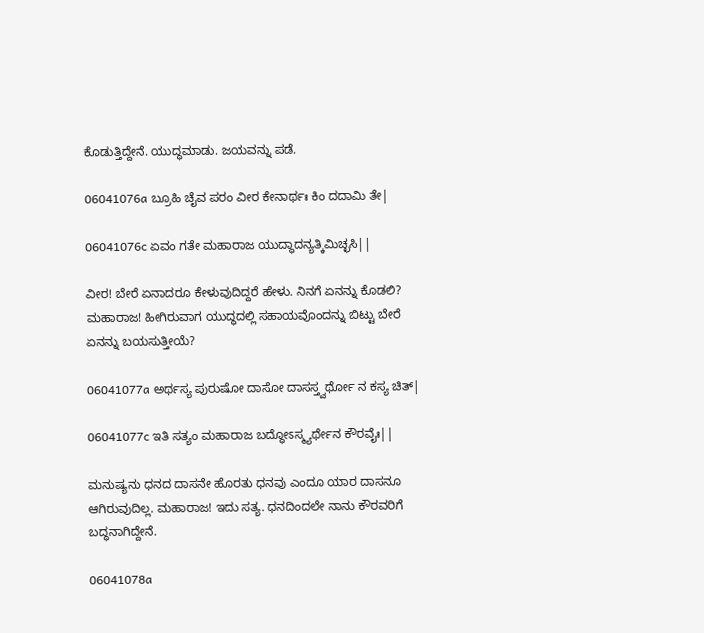ಕೊಡುತ್ತಿದ್ದೇನೆ. ಯುದ್ಧಮಾಡು. ಜಯವನ್ನು ಪಡೆ.

06041076a ಬ್ರೂಹಿ ಚೈವ ಪರಂ ವೀರ ಕೇನಾರ್ಥಃ ಕಿಂ ದದಾಮಿ ತೇ|

06041076c ಏವಂ ಗತೇ ಮಹಾರಾಜ ಯುದ್ಧಾದನ್ಯತ್ಕಿಮಿಚ್ಛಸಿ||

ವೀರ! ಬೇರೆ ಏನಾದರೂ ಕೇಳುವುದಿದ್ದರೆ ಹೇಳು. ನಿನಗೆ ಏನನ್ನು ಕೊಡಲಿ? ಮಹಾರಾಜ! ಹೀಗಿರುವಾಗ ಯುದ್ಧದಲ್ಲಿ ಸಹಾಯವೊಂದನ್ನು ಬಿಟ್ಟು ಬೇರೆ ಏನನ್ನು ಬಯಸುತ್ತೀಯೆ?

06041077a ಅರ್ಥಸ್ಯ ಪುರುಷೋ ದಾಸೋ ದಾಸಸ್ತ್ವರ್ಥೋ ನ ಕಸ್ಯ ಚಿತ್|

06041077c ಇತಿ ಸತ್ಯಂ ಮಹಾರಾಜ ಬದ್ಧೋಽಸ್ಮ್ಯರ್ಥೇನ ಕೌರವೈಃ||

ಮನುಷ್ಯನು ಧನದ ದಾಸನೇ ಹೊರತು ಧನವು ಎಂದೂ ಯಾರ ದಾಸನೂ ಆಗಿರುವುದಿಲ್ಲ. ಮಹಾರಾಜ! ಇದು ಸತ್ಯ. ಧನದಿಂದಲೇ ನಾನು ಕೌರವರಿಗೆ ಬದ್ಧನಾಗಿದ್ದೇನೆ.

06041078a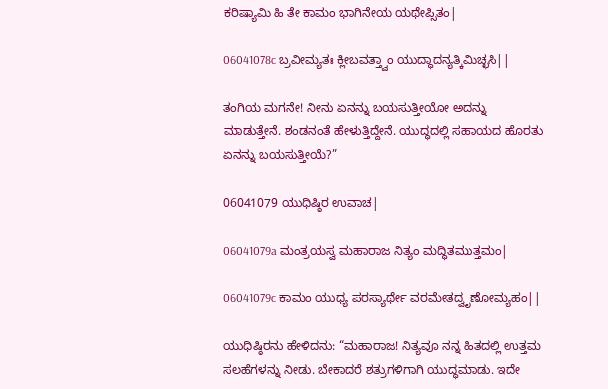ಕರಿಷ್ಯಾಮಿ ಹಿ ತೇ ಕಾಮಂ ಭಾಗಿನೇಯ ಯಥೇಪ್ಸಿತಂ|

06041078c ಬ್ರವೀಮ್ಯತಃ ಕ್ಲೀಬವತ್ತ್ವಾಂ ಯುದ್ಧಾದನ್ಯತ್ಕಿಮಿಚ್ಛಸಿ||

ತಂಗಿಯ ಮಗನೇ! ನೀನು ಏನನ್ನು ಬಯಸುತ್ತೀಯೋ ಅದನ್ನು ಮಾಡುತ್ತೇನೆ. ಶಂಡನಂತೆ ಹೇಳುತ್ತಿದ್ದೇನೆ. ಯುದ್ಧದಲ್ಲಿ ಸಹಾಯದ ಹೊರತು ಏನನ್ನು ಬಯಸುತ್ತೀಯೆ?”

06041079 ಯುಧಿಷ್ಠಿರ ಉವಾಚ|

06041079a ಮಂತ್ರಯಸ್ವ ಮಹಾರಾಜ ನಿತ್ಯಂ ಮದ್ಧಿತಮುತ್ತಮಂ|

06041079c ಕಾಮಂ ಯುಧ್ಯ ಪರಸ್ಯಾರ್ಥೇ ವರಮೇತದ್ವೃಣೋಮ್ಯಹಂ||

ಯುಧಿಷ್ಠಿರನು ಹೇಳಿದನು: “ಮಹಾರಾಜ! ನಿತ್ಯವೂ ನನ್ನ ಹಿತದಲ್ಲಿ ಉತ್ತಮ ಸಲಹೆಗಳನ್ನು ನೀಡು. ಬೇಕಾದರೆ ಶತ್ರುಗಳಿಗಾಗಿ ಯುದ್ಧಮಾಡು. ಇದೇ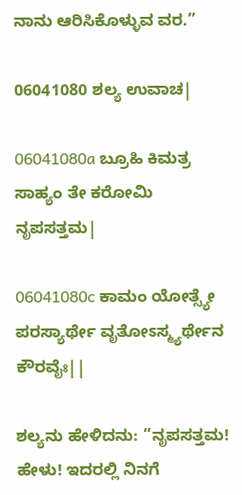ನಾನು ಆರಿಸಿಕೊಳ್ಳುವ ವರ.”

06041080 ಶಲ್ಯ ಉವಾಚ|

06041080a ಬ್ರೂಹಿ ಕಿಮತ್ರ ಸಾಹ್ಯಂ ತೇ ಕರೋಮಿ ನೃಪಸತ್ತಮ|

06041080c ಕಾಮಂ ಯೋತ್ಸ್ಯೇ ಪರಸ್ಯಾರ್ಥೇ ವೃತೋಽಸ್ಮ್ಯರ್ಥೇನ ಕೌರವೈಃ||

ಶಲ್ಯನು ಹೇಳಿದನು: “ನೃಪಸತ್ತಮ! ಹೇಳು! ಇದರಲ್ಲಿ ನಿನಗೆ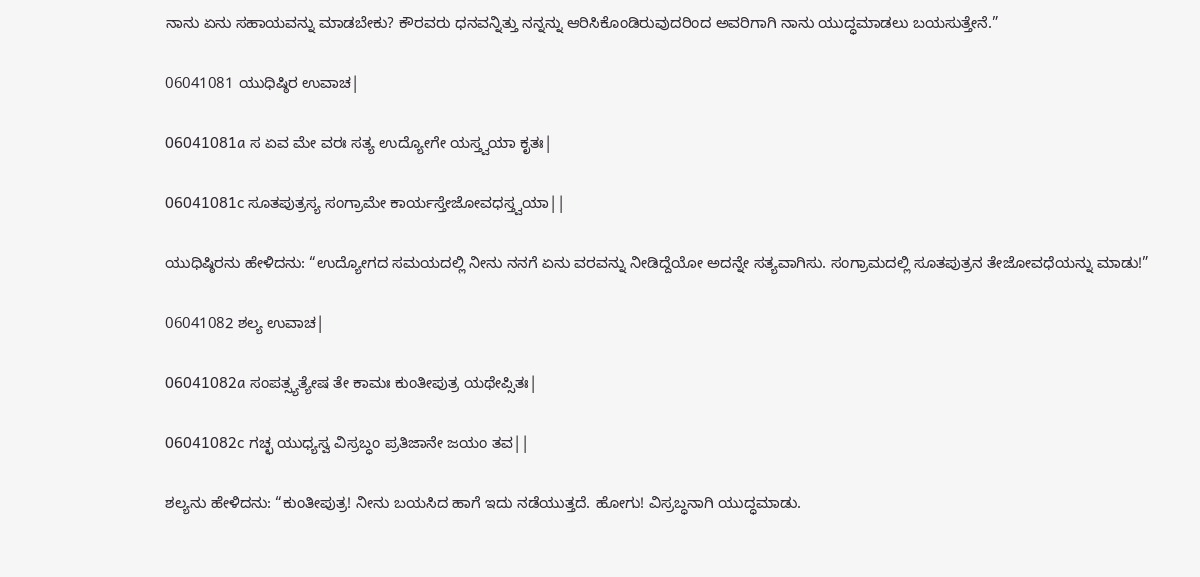ನಾನು ಏನು ಸಹಾಯವನ್ನು ಮಾಡಬೇಕು? ಕೌರವರು ಧನವನ್ನಿತ್ತು ನನ್ನನ್ನು ಆರಿಸಿಕೊಂಡಿರುವುದರಿಂದ ಅವರಿಗಾಗಿ ನಾನು ಯುದ್ಧಮಾಡಲು ಬಯಸುತ್ತೇನೆ.”

06041081 ಯುಧಿಷ್ಠಿರ ಉವಾಚ|

06041081a ಸ ಏವ ಮೇ ವರಃ ಸತ್ಯ ಉದ್ಯೋಗೇ ಯಸ್ತ್ವಯಾ ಕೃತಃ|

06041081c ಸೂತಪುತ್ರಸ್ಯ ಸಂಗ್ರಾಮೇ ಕಾರ್ಯಸ್ತೇಜೋವಧಸ್ತ್ವಯಾ||

ಯುಧಿಷ್ಠಿರನು ಹೇಳಿದನು: “ಉದ್ಯೋಗದ ಸಮಯದಲ್ಲಿ ನೀನು ನನಗೆ ಏನು ವರವನ್ನು ನೀಡಿದ್ದೆಯೋ ಅದನ್ನೇ ಸತ್ಯವಾಗಿಸು. ಸಂಗ್ರಾಮದಲ್ಲಿ ಸೂತಪುತ್ರನ ತೇಜೋವಧೆಯನ್ನು ಮಾಡು!”

06041082 ಶಲ್ಯ ಉವಾಚ|

06041082a ಸಂಪತ್ಸ್ಯತ್ಯೇಷ ತೇ ಕಾಮಃ ಕುಂತೀಪುತ್ರ ಯಥೇಪ್ಸಿತಃ|

06041082c ಗಚ್ಛ ಯುಧ್ಯಸ್ವ ವಿಸ್ರಬ್ಧಂ ಪ್ರತಿಜಾನೇ ಜಯಂ ತವ||

ಶಲ್ಯನು ಹೇಳಿದನು: “ಕುಂತೀಪುತ್ರ! ನೀನು ಬಯಸಿದ ಹಾಗೆ ಇದು ನಡೆಯುತ್ತದೆ. ಹೋಗು! ವಿಸ್ರಬ್ಧನಾಗಿ ಯುದ್ಧಮಾಡು.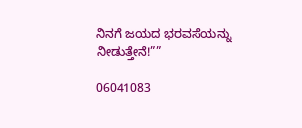ನಿನಗೆ ಜಯದ ಭರವಸೆಯನ್ನು ನೀಡುತ್ತೇನೆ!””

06041083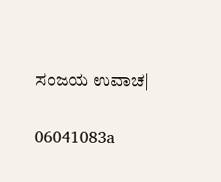ಸಂಜಯ ಉವಾಚ|

06041083a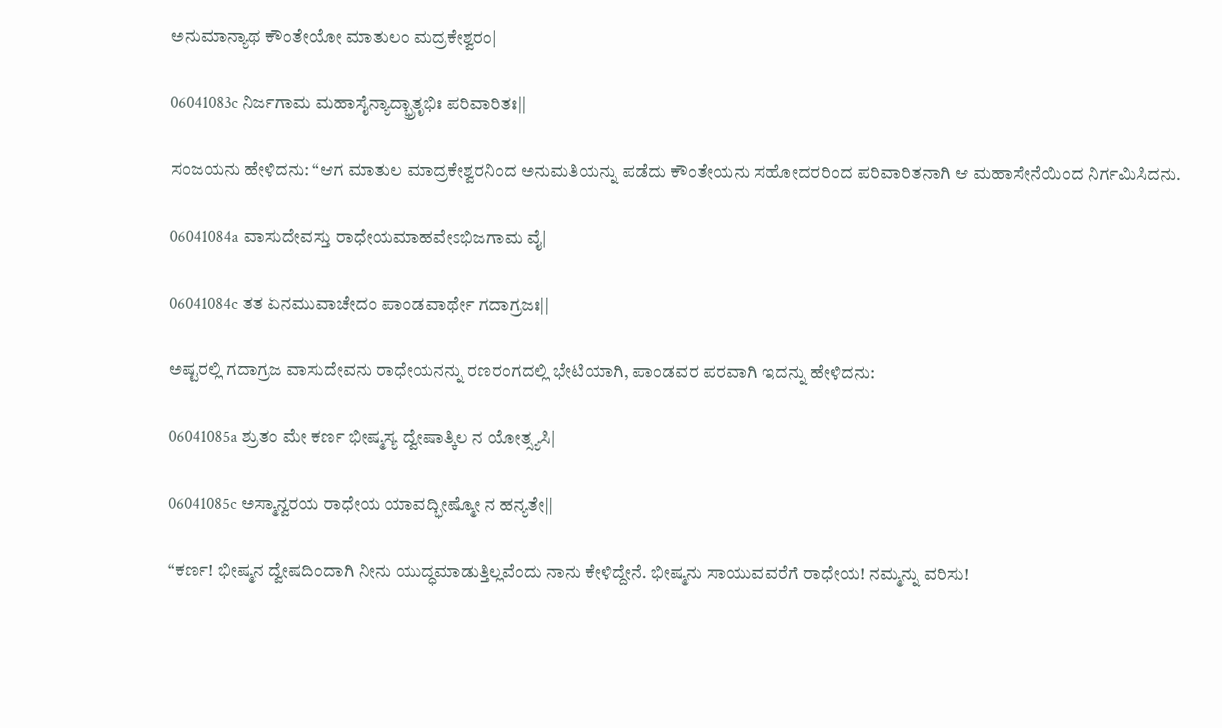ಅನುಮಾನ್ಯಾಥ ಕೌಂತೇಯೋ ಮಾತುಲಂ ಮದ್ರಕೇಶ್ವರಂ|

06041083c ನಿರ್ಜಗಾಮ ಮಹಾಸೈನ್ಯಾದ್ಭ್ರಾತೃಭಿಃ ಪರಿವಾರಿತಃ||

ಸಂಜಯನು ಹೇಳಿದನು: “ಆಗ ಮಾತುಲ ಮಾದ್ರಕೇಶ್ವರನಿಂದ ಅನುಮತಿಯನ್ನು ಪಡೆದು ಕೌಂತೇಯನು ಸಹೋದರರಿಂದ ಪರಿವಾರಿತನಾಗಿ ಆ ಮಹಾಸೇನೆಯಿಂದ ನಿರ್ಗಮಿಸಿದನು.

06041084a ವಾಸುದೇವಸ್ತು ರಾಧೇಯಮಾಹವೇಽಭಿಜಗಾಮ ವೈ|

06041084c ತತ ಏನಮುವಾಚೇದಂ ಪಾಂಡವಾರ್ಥೇ ಗದಾಗ್ರಜಃ||

ಅಷ್ಟರಲ್ಲಿ ಗದಾಗ್ರಜ ವಾಸುದೇವನು ರಾಧೇಯನನ್ನು ರಣರಂಗದಲ್ಲಿ ಭೇಟಿಯಾಗಿ, ಪಾಂಡವರ ಪರವಾಗಿ ಇದನ್ನು ಹೇಳಿದನು:

06041085a ಶ್ರುತಂ ಮೇ ಕರ್ಣ ಭೀಷ್ಮಸ್ಯ ದ್ವೇಷಾತ್ಕಿಲ ನ ಯೋತ್ಸ್ಯಸಿ|

06041085c ಅಸ್ಮಾನ್ವರಯ ರಾಧೇಯ ಯಾವದ್ಭೀಷ್ಮೋ ನ ಹನ್ಯತೇ||

“ಕರ್ಣ! ಭೀಷ್ಮನ ದ್ವೇಷದಿಂದಾಗಿ ನೀನು ಯುದ್ಧಮಾಡುತ್ತಿಲ್ಲವೆಂದು ನಾನು ಕೇಳಿದ್ದೇನೆ. ಭೀಷ್ಮನು ಸಾಯುವವರೆಗೆ ರಾಧೇಯ! ನಮ್ಮನ್ನು ವರಿಸು!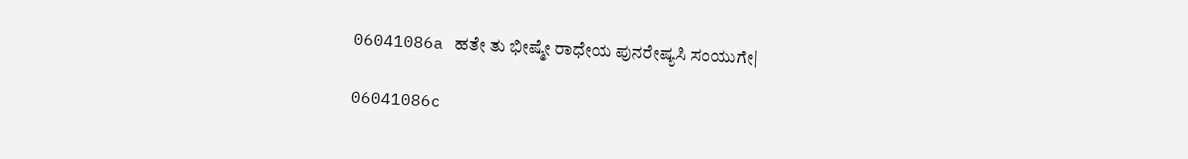06041086a ಹತೇ ತು ಭೀಷ್ಮೇ ರಾಧೇಯ ಪುನರೇಷ್ಯಸಿ ಸಂಯುಗೇ|

06041086c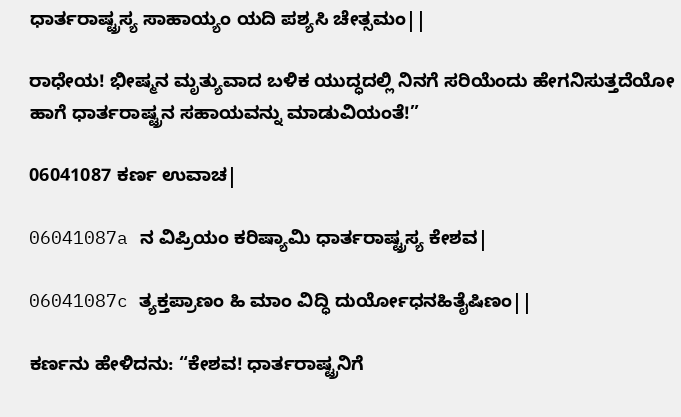ಧಾರ್ತರಾಷ್ಟ್ರಸ್ಯ ಸಾಹಾಯ್ಯಂ ಯದಿ ಪಶ್ಯಸಿ ಚೇತ್ಸಮಂ||

ರಾಧೇಯ! ಭೀಷ್ಮನ ಮೃತ್ಯುವಾದ ಬಳಿಕ ಯುದ್ಧದಲ್ಲಿ ನಿನಗೆ ಸರಿಯೆಂದು ಹೇಗನಿಸುತ್ತದೆಯೋ ಹಾಗೆ ಧಾರ್ತರಾಷ್ಟ್ರನ ಸಹಾಯವನ್ನು ಮಾಡುವಿಯಂತೆ!”

06041087 ಕರ್ಣ ಉವಾಚ|

06041087a ನ ವಿಪ್ರಿಯಂ ಕರಿಷ್ಯಾಮಿ ಧಾರ್ತರಾಷ್ಟ್ರಸ್ಯ ಕೇಶವ|

06041087c ತ್ಯಕ್ತಪ್ರಾಣಂ ಹಿ ಮಾಂ ವಿದ್ಧಿ ದುರ್ಯೋಧನಹಿತೈಷಿಣಂ||

ಕರ್ಣನು ಹೇಳಿದನು: “ಕೇಶವ! ಧಾರ್ತರಾಷ್ಟ್ರನಿಗೆ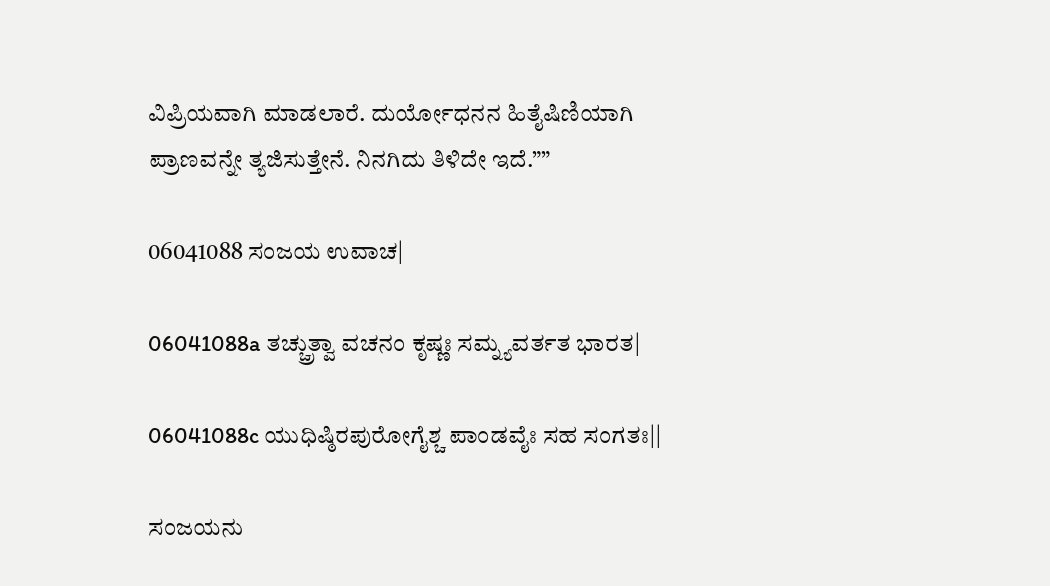ವಿಪ್ರಿಯವಾಗಿ ಮಾಡಲಾರೆ. ದುರ್ಯೋಧನನ ಹಿತೈಷಿಣಿಯಾಗಿ ಪ್ರಾಣವನ್ನೇ ತ್ಯಜಿಸುತ್ತೇನೆ. ನಿನಗಿದು ತಿಳಿದೇ ಇದೆ.””

06041088 ಸಂಜಯ ಉವಾಚ|

06041088a ತಚ್ಚ್ರುತ್ವಾ ವಚನಂ ಕೃಷ್ಣಃ ಸಮ್ನ್ಯವರ್ತತ ಭಾರತ|

06041088c ಯುಧಿಷ್ಠಿರಪುರೋಗೈಶ್ಚ ಪಾಂಡವೈಃ ಸಹ ಸಂಗತಃ||

ಸಂಜಯನು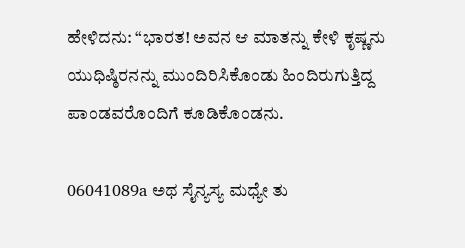ಹೇಳಿದನು: “ಭಾರತ! ಅವನ ಆ ಮಾತನ್ನು ಕೇಳಿ ಕೃಷ್ಣನು ಯುಧಿಷ್ಠಿರನನ್ನು ಮುಂದಿರಿಸಿಕೊಂಡು ಹಿಂದಿರುಗುತ್ತಿದ್ದ ಪಾಂಡವರೊಂದಿಗೆ ಕೂಡಿಕೊಂಡನು.

06041089a ಅಥ ಸೈನ್ಯಸ್ಯ ಮಧ್ಯೇ ತು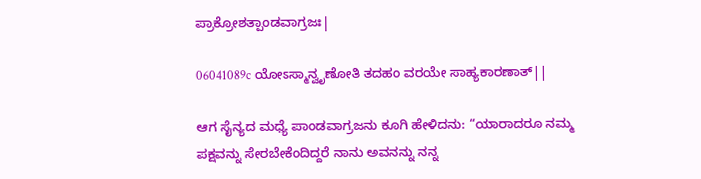ಪ್ರಾಕ್ರೋಶತ್ಪಾಂಡವಾಗ್ರಜಃ|

06041089c ಯೋಽಸ್ಮಾನ್ವೃಣೋತಿ ತದಹಂ ವರಯೇ ಸಾಹ್ಯಕಾರಣಾತ್||

ಆಗ ಸೈನ್ಯದ ಮಧ್ಯೆ ಪಾಂಡವಾಗ್ರಜನು ಕೂಗಿ ಹೇಳಿದನು: “ಯಾರಾದರೂ ನಮ್ಮ ಪಕ್ಷವನ್ನು ಸೇರಬೇಕೆಂದಿದ್ದರೆ ನಾನು ಅವನನ್ನು ನನ್ನ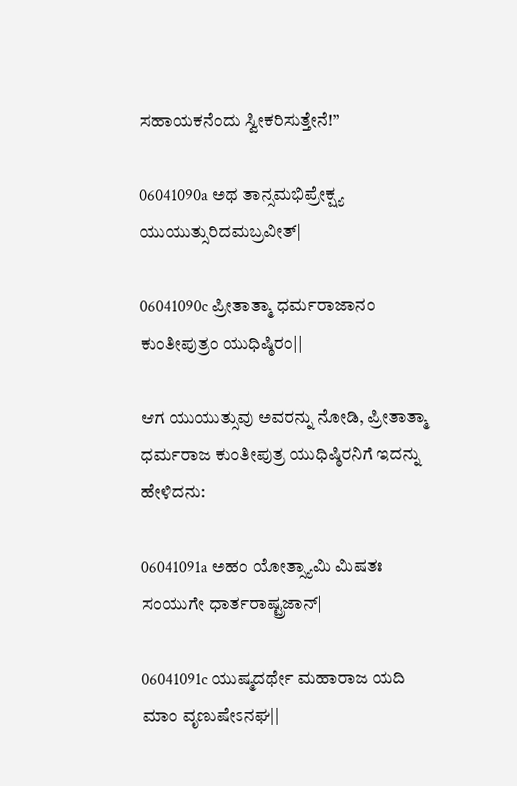ಸಹಾಯಕನೆಂದು ಸ್ವೀಕರಿಸುತ್ತೇನೆ!”

06041090a ಅಥ ತಾನ್ಸಮಭಿಪ್ರೇಕ್ಷ್ಯ ಯುಯುತ್ಸುರಿದಮಬ್ರವೀತ್|

06041090c ಪ್ರೀತಾತ್ಮಾ ಧರ್ಮರಾಜಾನಂ ಕುಂತೀಪುತ್ರಂ ಯುಧಿಷ್ಠಿರಂ||

ಆಗ ಯುಯುತ್ಸುವು ಅವರನ್ನು ನೋಡಿ, ಪ್ರೀತಾತ್ಮಾ ಧರ್ಮರಾಜ ಕುಂತೀಪುತ್ರ ಯುಧಿಷ್ಠಿರನಿಗೆ ಇದನ್ನು ಹೇಳಿದನು:

06041091a ಅಹಂ ಯೋತ್ಸ್ಯಾಮಿ ಮಿಷತಃ ಸಂಯುಗೇ ಧಾರ್ತರಾಷ್ಟ್ರಜಾನ್|

06041091c ಯುಷ್ಮದರ್ಥೇ ಮಹಾರಾಜ ಯದಿ ಮಾಂ ವೃಣುಷೇಽನಘ||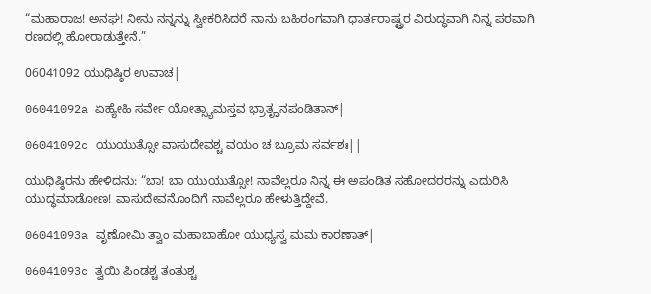“ಮಹಾರಾಜ! ಅನಘ! ನೀನು ನನ್ನನ್ನು ಸ್ವೀಕರಿಸಿದರೆ ನಾನು ಬಹಿರಂಗವಾಗಿ ಧಾರ್ತರಾಷ್ಟ್ರರ ವಿರುದ್ಧವಾಗಿ ನಿನ್ನ ಪರವಾಗಿ ರಣದಲ್ಲಿ ಹೋರಾಡುತ್ತೇನೆ.”

06041092 ಯುಧಿಷ್ಠಿರ ಉವಾಚ|

06041092a ಏಹ್ಯೇಹಿ ಸರ್ವೇ ಯೋತ್ಸ್ಯಾಮಸ್ತವ ಭ್ರಾತೄನಪಂಡಿತಾನ್|

06041092c ಯುಯುತ್ಸೋ ವಾಸುದೇವಶ್ಚ ವಯಂ ಚ ಬ್ರೂಮ ಸರ್ವಶಃ||

ಯುಧಿಷ್ಠಿರನು ಹೇಳಿದನು: “ಬಾ! ಬಾ ಯುಯುತ್ಸೋ! ನಾವೆಲ್ಲರೂ ನಿನ್ನ ಈ ಅಪಂಡಿತ ಸಹೋದರರನ್ನು ಎದುರಿಸಿ ಯುದ್ಧಮಾಡೋಣ! ವಾಸುದೇವನೊಂದಿಗೆ ನಾವೆಲ್ಲರೂ ಹೇಳುತ್ತಿದ್ದೇವೆ.

06041093a ವೃಣೋಮಿ ತ್ವಾಂ ಮಹಾಬಾಹೋ ಯುಧ್ಯಸ್ವ ಮಮ ಕಾರಣಾತ್|

06041093c ತ್ವಯಿ ಪಿಂಡಶ್ಚ ತಂತುಶ್ಚ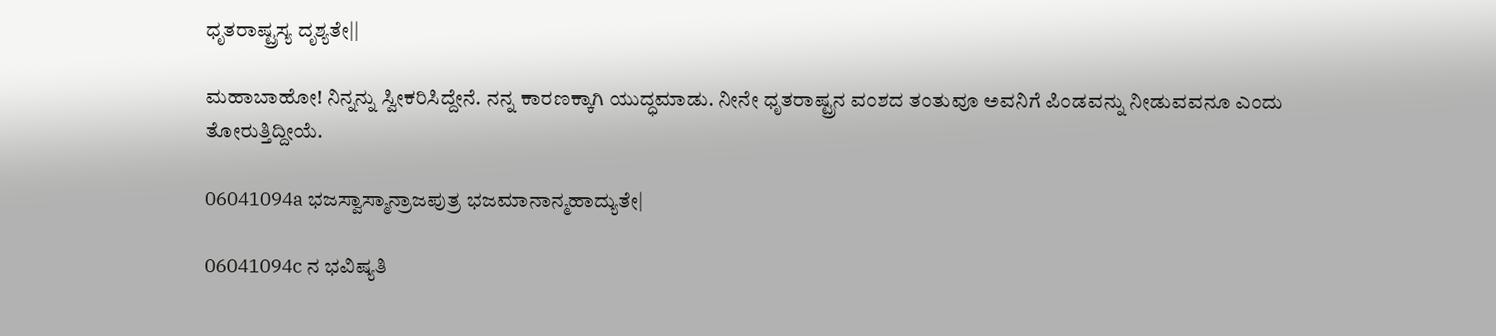ಧೃತರಾಷ್ಟ್ರಸ್ಯ ದೃಶ್ಯತೇ||

ಮಹಾಬಾಹೋ! ನಿನ್ನನ್ನು ಸ್ವೀಕರಿಸಿದ್ದೇನೆ. ನನ್ನ ಕಾರಣಕ್ಕಾಗಿ ಯುದ್ಧಮಾಡು. ನೀನೇ ಧೃತರಾಷ್ಟ್ರನ ವಂಶದ ತಂತುವೂ ಅವನಿಗೆ ಪಿಂಡವನ್ನು ನೀಡುವವನೂ ಎಂದು ತೋರುತ್ತಿದ್ದೀಯೆ.

06041094a ಭಜಸ್ವಾಸ್ಮಾನ್ರಾಜಪುತ್ರ ಭಜಮಾನಾನ್ಮಹಾದ್ಯುತೇ|

06041094c ನ ಭವಿಷ್ಯತಿ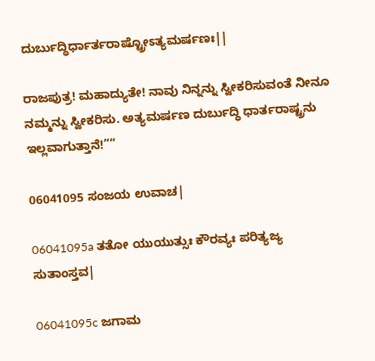ದುರ್ಬುದ್ಧಿರ್ಧಾರ್ತರಾಷ್ಟ್ರೋಽತ್ಯಮರ್ಷಣಃ||

ರಾಜಪುತ್ರ! ಮಹಾದ್ಯುತೇ! ನಾವು ನಿನ್ನನ್ನು ಸ್ವೀಕರಿಸುವಂತೆ ನೀನೂ ನಮ್ಮನ್ನು ಸ್ವೀಕರಿಸು. ಅತ್ಯಮರ್ಷಣ ದುರ್ಬುದ್ಧಿ ಧಾರ್ತರಾಷ್ಟ್ರನು ಇಲ್ಲವಾಗುತ್ತಾನೆ!””

06041095 ಸಂಜಯ ಉವಾಚ|

06041095a ತತೋ ಯುಯುತ್ಸುಃ ಕೌರವ್ಯಃ ಪರಿತ್ಯಜ್ಯ ಸುತಾಂಸ್ತವ|

06041095c ಜಗಾಮ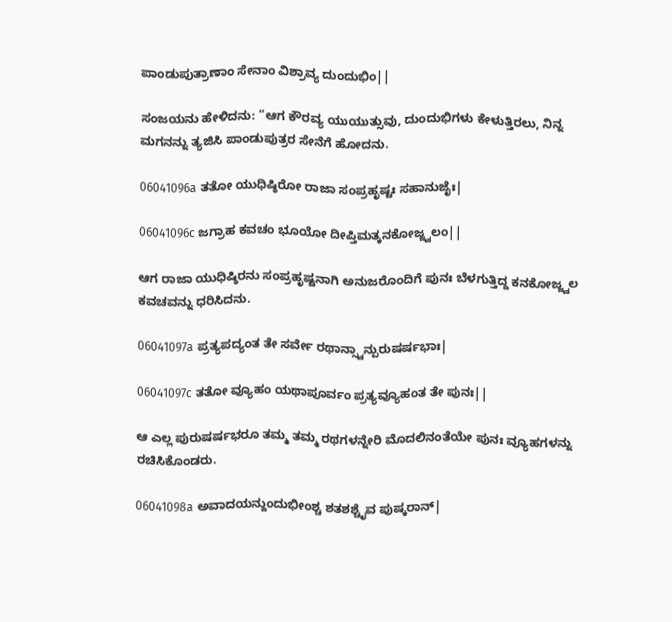ಪಾಂಡುಪುತ್ರಾಣಾಂ ಸೇನಾಂ ವಿಶ್ರಾವ್ಯ ದುಂದುಭಿಂ||

ಸಂಜಯನು ಹೇಳಿದನು: “ಆಗ ಕೌರವ್ಯ ಯುಯುತ್ಸುವು, ದುಂದುಭಿಗಳು ಕೇಳುತ್ತಿರಲು, ನಿನ್ನ ಮಗನನ್ನು ತ್ಯಜಿಸಿ ಪಾಂಡುಪುತ್ರರ ಸೇನೆಗೆ ಹೋದನು.

06041096a ತತೋ ಯುಧಿಷ್ಠಿರೋ ರಾಜಾ ಸಂಪ್ರಹೃಷ್ಟಃ ಸಹಾನುಜೈಃ|

06041096c ಜಗ್ರಾಹ ಕವಚಂ ಭೂಯೋ ದೀಪ್ತಿಮತ್ಕನಕೋಜ್ಜ್ವಲಂ||

ಆಗ ರಾಜಾ ಯುಧಿಷ್ಠಿರನು ಸಂಪ್ರಹೃಷ್ಟನಾಗಿ ಅನುಜರೊಂದಿಗೆ ಪುನಃ ಬೆಳಗುತ್ತಿದ್ದ ಕನಕೋಜ್ಜ್ವಲ ಕವಚವನ್ನು ಧರಿಸಿದನು.

06041097a ಪ್ರತ್ಯಪದ್ಯಂತ ತೇ ಸರ್ವೇ ರಥಾನ್ಸ್ವಾನ್ಪುರುಷರ್ಷಭಾಃ|

06041097c ತತೋ ವ್ಯೂಹಂ ಯಥಾಪೂರ್ವಂ ಪ್ರತ್ಯವ್ಯೂಹಂತ ತೇ ಪುನಃ||

ಆ ಎಲ್ಲ ಪುರುಷರ್ಷಭರೂ ತಮ್ಮ ತಮ್ಮ ರಥಗಳನ್ನೇರಿ ಮೊದಲಿನಂತೆಯೇ ಪುನಃ ವ್ಯೂಹಗಳನ್ನು ರಚಿಸಿಕೊಂಡರು.

06041098a ಅವಾದಯನ್ದುಂದುಭೀಂಶ್ಚ ಶತಶಶ್ಚೈವ ಪುಷ್ಕರಾನ್|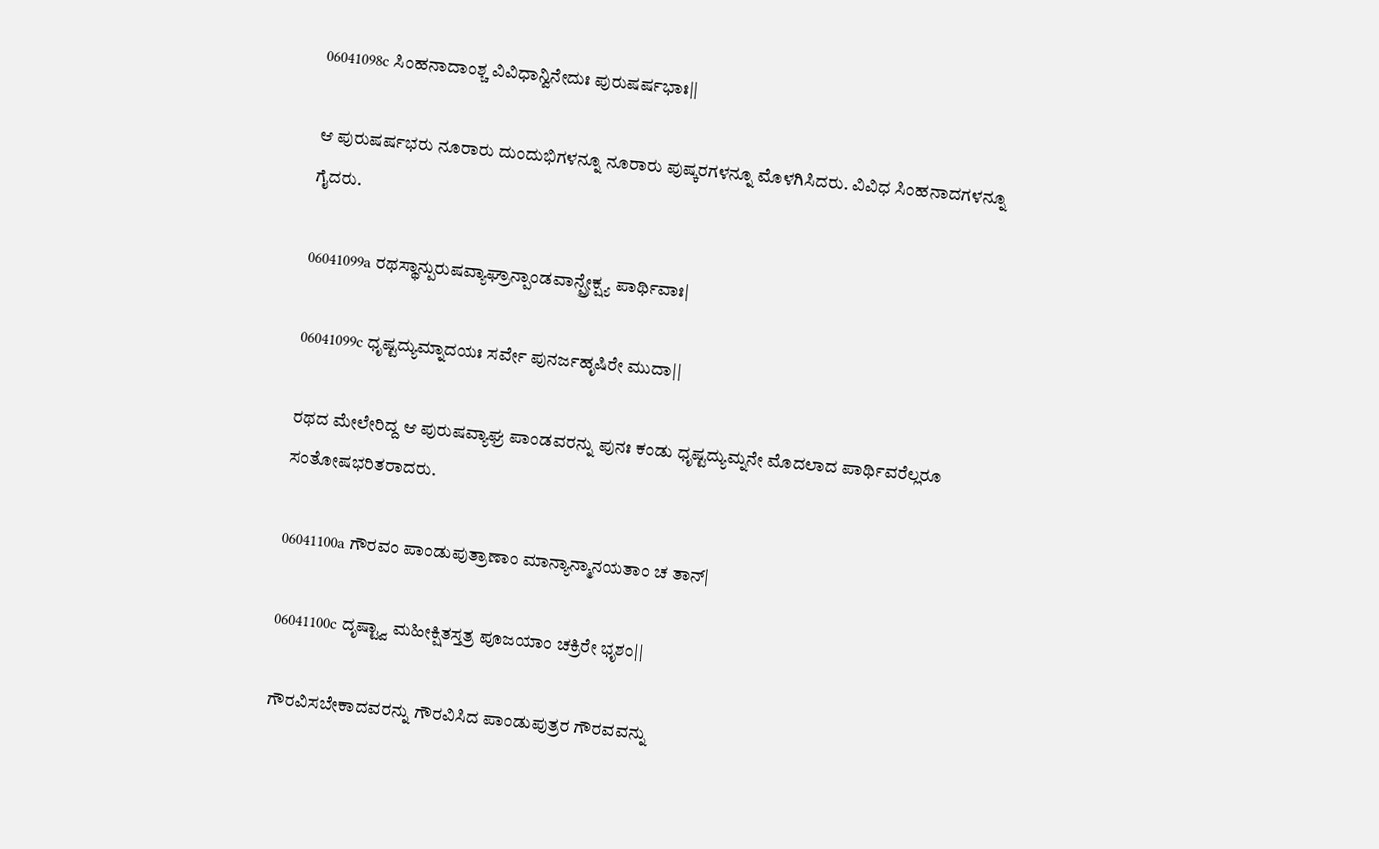06041098c ಸಿಂಹನಾದಾಂಶ್ಚ ವಿವಿಧಾನ್ವಿನೇದುಃ ಪುರುಷರ್ಷಭಾಃ||

ಆ ಪುರುಷರ್ಷಭರು ನೂರಾರು ದುಂದುಭಿಗಳನ್ನೂ ನೂರಾರು ಪುಷ್ಕರಗಳನ್ನೂ ಮೊಳಗಿಸಿದರು. ವಿವಿಧ ಸಿಂಹನಾದಗಳನ್ನೂ ಗೈದರು.

06041099a ರಥಸ್ಥಾನ್ಪುರುಷವ್ಯಾಘ್ರಾನ್ಪಾಂಡವಾನ್ಪ್ರೇಕ್ಷ್ಯ ಪಾರ್ಥಿವಾಃ|

06041099c ಧೃಷ್ಟದ್ಯುಮ್ನಾದಯಃ ಸರ್ವೇ ಪುನರ್ಜಹೃಷಿರೇ ಮುದಾ||

ರಥದ ಮೇಲೇರಿದ್ದ ಆ ಪುರುಷವ್ಯಾಘ್ರ ಪಾಂಡವರನ್ನು ಪುನಃ ಕಂಡು ಧೃಷ್ಟದ್ಯುಮ್ನನೇ ಮೊದಲಾದ ಪಾರ್ಥಿವರೆಲ್ಲರೂ ಸಂತೋಷಭರಿತರಾದರು.

06041100a ಗೌರವಂ ಪಾಂಡುಪುತ್ರಾಣಾಂ ಮಾನ್ಯಾನ್ಮಾನಯತಾಂ ಚ ತಾನ್|

06041100c ದೃಷ್ಟ್ವಾ ಮಹೀಕ್ಷಿತಸ್ತತ್ರ ಪೂಜಯಾಂ ಚಕ್ರಿರೇ ಭೃಶಂ||

ಗೌರವಿಸಬೇಕಾದವರನ್ನು ಗೌರವಿಸಿದ ಪಾಂಡುಪುತ್ರರ ಗೌರವವನ್ನು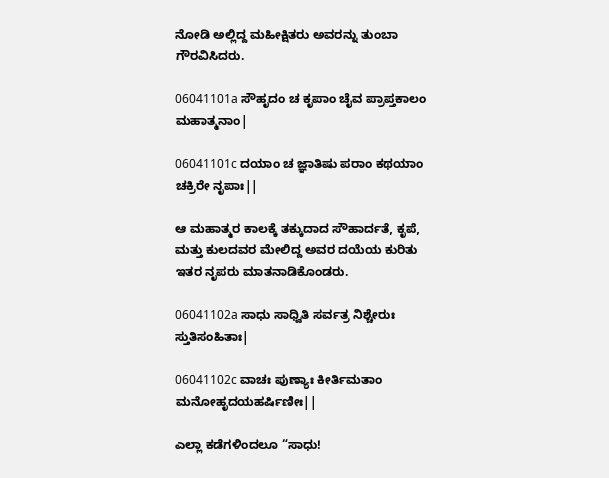ನೋಡಿ ಅಲ್ಲಿದ್ದ ಮಹೀಕ್ಷಿತರು ಅವರನ್ನು ತುಂಬಾ ಗೌರವಿಸಿದರು.

06041101a ಸೌಹೃದಂ ಚ ಕೃಪಾಂ ಚೈವ ಪ್ರಾಪ್ತಕಾಲಂ ಮಹಾತ್ಮನಾಂ|

06041101c ದಯಾಂ ಚ ಜ್ಞಾತಿಷು ಪರಾಂ ಕಥಯಾಂ ಚಕ್ರಿರೇ ನೃಪಾಃ||

ಆ ಮಹಾತ್ಮರ ಕಾಲಕ್ಕೆ ತಕ್ಕುದಾದ ಸೌಹಾರ್ದತೆ, ಕೃಪೆ, ಮತ್ತು ಕುಲದವರ ಮೇಲಿದ್ದ ಅವರ ದಯೆಯ ಕುರಿತು ಇತರ ನೃಪರು ಮಾತನಾಡಿಕೊಂಡರು.

06041102a ಸಾಧು ಸಾಧ್ವಿತಿ ಸರ್ವತ್ರ ನಿಶ್ಚೇರುಃ ಸ್ತುತಿಸಂಹಿತಾಃ|

06041102c ವಾಚಃ ಪುಣ್ಯಾಃ ಕೀರ್ತಿಮತಾಂ ಮನೋಹೃದಯಹರ್ಷಿಣೀಃ||

ಎಲ್ಲಾ ಕಡೆಗಳಿಂದಲೂ “ಸಾಧು!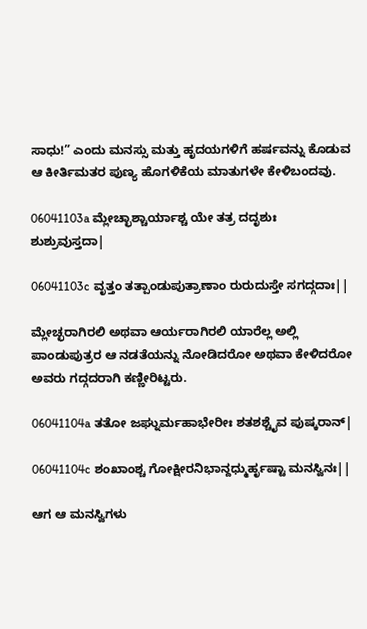ಸಾಧು!” ಎಂದು ಮನಸ್ಸು ಮತ್ತು ಹೃದಯಗಳಿಗೆ ಹರ್ಷವನ್ನು ಕೊಡುವ ಆ ಕೀರ್ತಿಮತರ ಪುಣ್ಯ ಹೊಗಳಿಕೆಯ ಮಾತುಗಳೇ ಕೇಳಿಬಂದವು.

06041103a ಮ್ಲೇಚ್ಛಾಶ್ಚಾರ್ಯಾಶ್ಚ ಯೇ ತತ್ರ ದದೃಶುಃ ಶುಶ್ರುವುಸ್ತದಾ|

06041103c ವೃತ್ತಂ ತತ್ಪಾಂಡುಪುತ್ರಾಣಾಂ ರುರುದುಸ್ತೇ ಸಗದ್ಗದಾಃ||

ಮ್ಲೇಚ್ಛರಾಗಿರಲಿ ಅಥವಾ ಆರ್ಯರಾಗಿರಲಿ ಯಾರೆಲ್ಲ ಅಲ್ಲಿ ಪಾಂಡುಪುತ್ರರ ಆ ನಡತೆಯನ್ನು ನೋಡಿದರೋ ಅಥವಾ ಕೇಳಿದರೋ ಅವರು ಗದ್ಗದರಾಗಿ ಕಣ್ಣೀರಿಟ್ಟರು.

06041104a ತತೋ ಜಘ್ನುರ್ಮಹಾಭೇರೀಃ ಶತಶಶ್ಚೈವ ಪುಷ್ಕರಾನ್|

06041104c ಶಂಖಾಂಶ್ಚ ಗೋಕ್ಷೀರನಿಭಾನ್ದಧ್ಮುರ್ಹೃಷ್ಟಾ ಮನಸ್ವಿನಃ||

ಆಗ ಆ ಮನಸ್ವಿಗಳು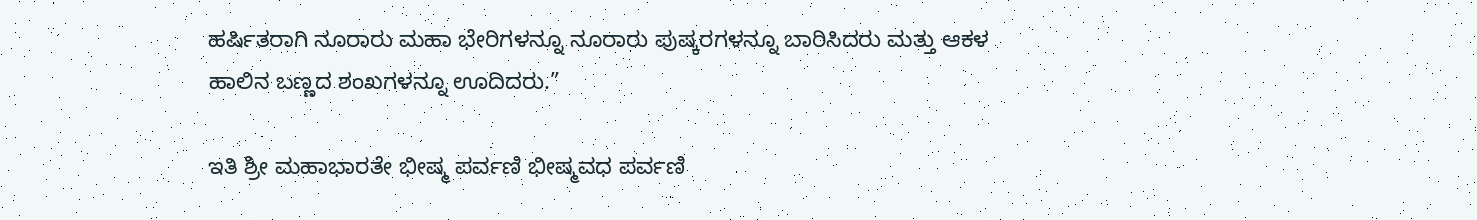ಹರ್ಷಿತರಾಗಿ ನೂರಾರು ಮಹಾ ಭೇರಿಗಳನ್ನೂ ನೂರಾರು ಪುಷ್ಕರಗಳನ್ನೂ ಬಾರಿಸಿದರು ಮತ್ತು ಆಕಳ ಹಾಲಿನ ಬಣ್ಣದ ಶಂಖಗಳನ್ನೂ ಊದಿದರು.”

ಇತಿ ಶ್ರೀ ಮಹಾಭಾರತೇ ಭೀಷ್ಮ ಪರ್ವಣಿ ಭೀಷ್ಮವಧ ಪರ್ವಣಿ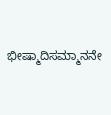ಭೀಷ್ಮಾದಿಸಮ್ಮಾನನೇ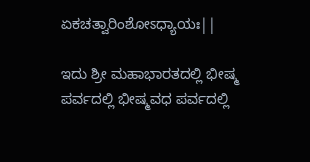ಏಕಚತ್ವಾರಿಂಶೋಽಧ್ಯಾಯಃ||

ಇದು ಶ್ರೀ ಮಹಾಭಾರತದಲ್ಲಿ ಭೀಷ್ಮ ಪರ್ವದಲ್ಲಿ ಭೀಷ್ಮವಧ ಪರ್ವದಲ್ಲಿ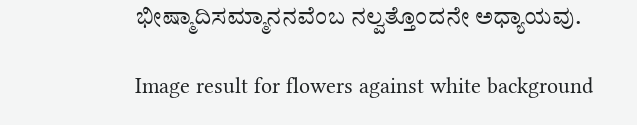ಭೀಷ್ಮಾದಿಸಮ್ಮಾನನವೆಂಬ ನಲ್ವತ್ತೊಂದನೇ ಅಧ್ಯಾಯವು.

Image result for flowers against white background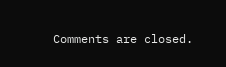Comments are closed.